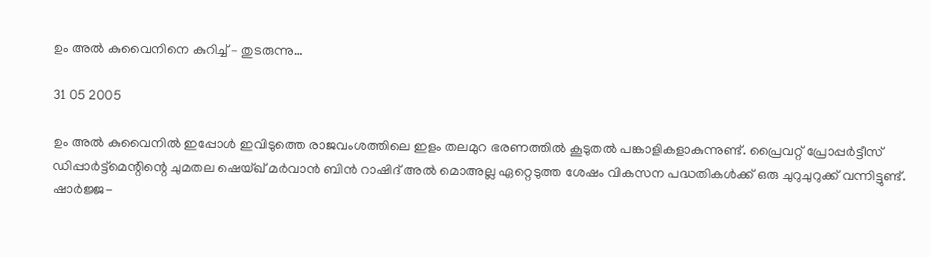ഉം അല്‍ കുവൈനിനെ കുറിച്ച്‌ – തുടരുന്നു…

31 05 2005

ഉം അല്‍ കുവൈനില്‍ ഇപ്പോള്‍ ഇവിടുത്തെ രാജവംശത്തിലെ ഇളം തലമുറ ഭരണത്തില്‍ കൂടുതല്‍ പങ്കാളികളാകുന്നുണ്ട്‌. പ്രൈവറ്റ്‌ പ്രോപ്പര്‍ട്ടീസ്‌ ഡിപ്പാര്‍ട്ട്മെന്റിന്റെ ചുമതല ഷെയ്ഖ്‌ മര്‍വാന്‍ ബിന്‍ റാഷിദ്‌ അല്‍ മൊഅല്ല ഏറ്റെടുത്ത ശേഷം വികസന പദ്ധതികള്‍ക്ക്‌ ഒരു ചുറുചുറുക്ക്‌ വന്നിട്ടുണ്ട്‌. ഷാര്‍ജ്ജ-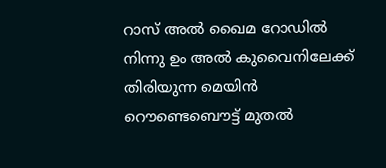റാസ്‌ അല്‍ ഖൈമ റോഡില്‍ നിന്നു ഉം അല്‍ കുവൈനിലേക്ക്‌ തിരിയുന്ന മെയിന്‍ റൌണ്ടെബൌട്ട്‌ മുതല്‍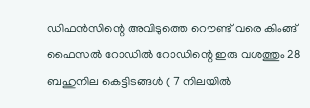ഡിഫന്‍സിന്റെ അവിടുത്തെ റൌണ്ട്‌ വരെ കിംങ്ങ്‌ ഫൈസല്‍ റോഡില്‍ റോഡിന്റെ ഇരു വശത്തും 28 ബഹുനില കെട്ടിടങ്ങള്‍ ( 7 നിലയില്‍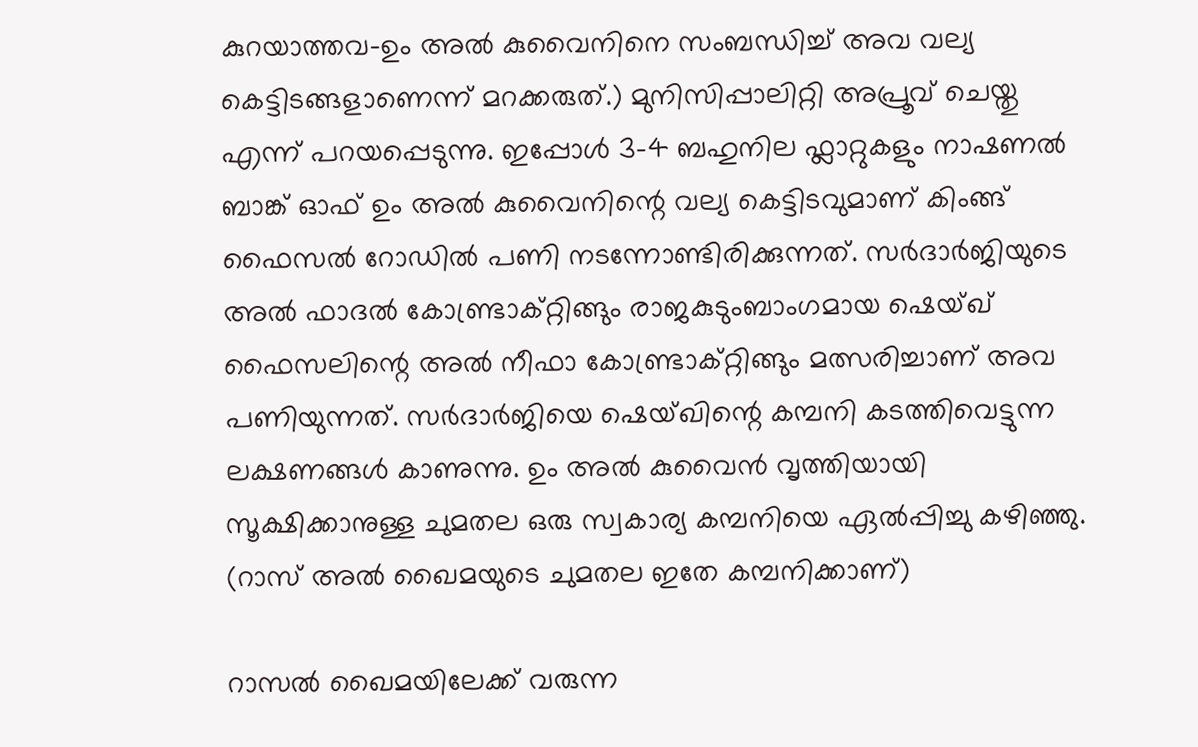കുറയാത്തവ-ഉം അല്‍ കുവൈനിനെ സംബന്ധിച്ച്‌ അവ വല്യ കെട്ടിടങ്ങളാണെന്ന് മറക്കരുത്‌.) മുനിസിപ്പാലിറ്റി അപ്രൂവ്‌ ചെയ്തു എന്ന് പറയപ്പെടുന്നു. ഇപ്പോള്‍ 3-4 ബഹുനില ഫ്ലാറ്റുകളും നാഷണല്‍ ബാങ്ക്‌ ഓഫ്‌ ഉം അല്‍ കുവൈനിന്റെ വല്യ കെട്ടിടവുമാണ്‌ കിംങ്ങ്‌ ഫൈസല്‍ റോഡില്‍ പണി നടന്നോണ്ടിരിക്കുന്നത്‌. സര്‍ദാര്‍ജിയുടെ അല്‍ ഫാദല്‍ കോണ്ട്രാക്റ്റിങ്ങും രാജകുടുംബാംഗമായ ഷെയ്ഖ്‌ ഫൈസലിന്റെ അല്‍ നീഫാ കോണ്ട്രാക്റ്റിങ്ങും മത്സരിച്ചാണ്‌ അവ പണിയുന്നത്‌. സര്‍ദാര്‍ജിയെ ഷെയ്ഖിന്റെ കമ്പനി കടത്തിവെട്ടുന്ന ലക്ഷണങ്ങള്‍ കാണുന്നു. ഉം അല്‍ കുവൈന്‍ വൃത്തിയായി സൂക്ഷിക്കാനുള്ള ചുമതല ഒരു സ്വകാര്യ കമ്പനിയെ ഏല്‍പ്പിച്ചു കഴിഞ്ഞു. (റാസ്‌ അല്‍ ഖൈമയുടെ ചുമതല ഇതേ കമ്പനിക്കാണ്‌)

റാസല്‍ ഖൈമയിലേക്ക്‌ വരുന്ന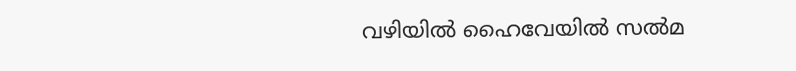വഴിയില്‍ ഹൈവേയില്‍ സല്‍മ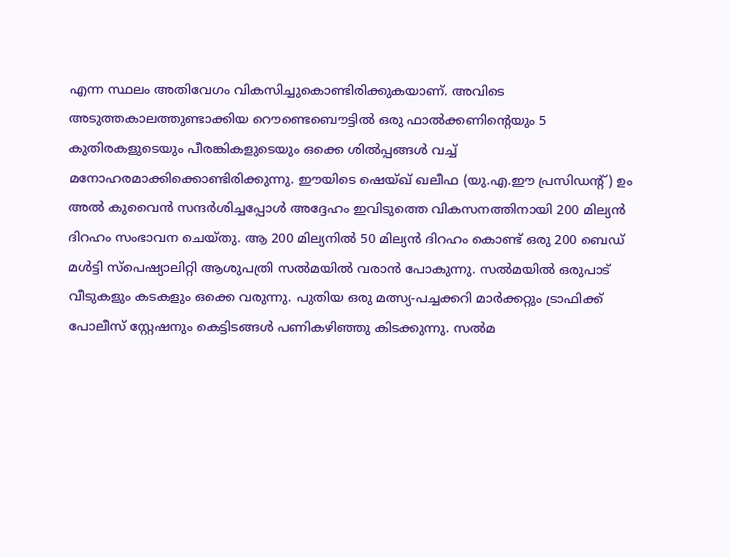എന്ന സ്ഥലം അതിവേഗം വികസിച്ചുകൊണ്ടിരിക്കുകയാണ്‌. അവിടെ അടുത്തകാലത്തുണ്ടാക്കിയ റൌണ്ടെബൌട്ടില്‍ ഒരു ഫാല്‍ക്കണിന്റെയും 5 കുതിരകളുടെയും പീരങ്കികളുടെയും ഒക്കെ ശില്‍പ്പങ്ങള്‍ വച്ച്‌ മനോഹരമാക്കിക്കൊണ്ടിരിക്കുന്നു. ഈയിടെ ഷെയ്ഖ്‌ ഖലീഫ (യു.എ.ഈ പ്രസിഡന്റ്‌) ഉം അല്‍ കുവൈന്‍ സന്ദര്‍ശിച്ചപ്പോള്‍ അദ്ദേഹം ഇവിടുത്തെ വികസനത്തിനായി 200 മില്യന്‍ ദിറഹം സംഭാവന ചെയ്തു. ആ 200 മില്യനില്‍ 50 മില്യന്‍ ദിറഹം കൊണ്ട്‌ ഒരു 200 ബെഡ്‌ മള്‍ട്ടി സ്പെഷ്യാലിറ്റി ആശുപത്രി സല്‍മയില്‍ വരാന്‍ പോകുന്നു. സല്‍മയില്‍ ഒരുപാട്‌ വീടുകളും കടകളും ഒക്കെ വരുന്നു. പുതിയ ഒരു മത്സ്യ-പച്ചക്കറി മാര്‍ക്കറ്റും ട്രാഫിക്ക്‌ പോലീസ്‌ സ്റ്റേഷനും കെട്ടിടങ്ങള്‍ പണികഴിഞ്ഞു കിടക്കുന്നു. സല്‍മ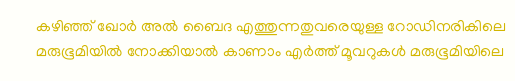കഴിഞ്ഞ്‌ ഖോര്‍ അല്‍ ബൈദ എത്തുന്നതുവരെയുള്ള റോഡിനരികിലെ മരുഭൂമിയില്‍ നോക്കിയാല്‍ കാണാം എര്‍ത്ത്‌ മൂവറുകള്‍ മരുഭൂമിയിലെ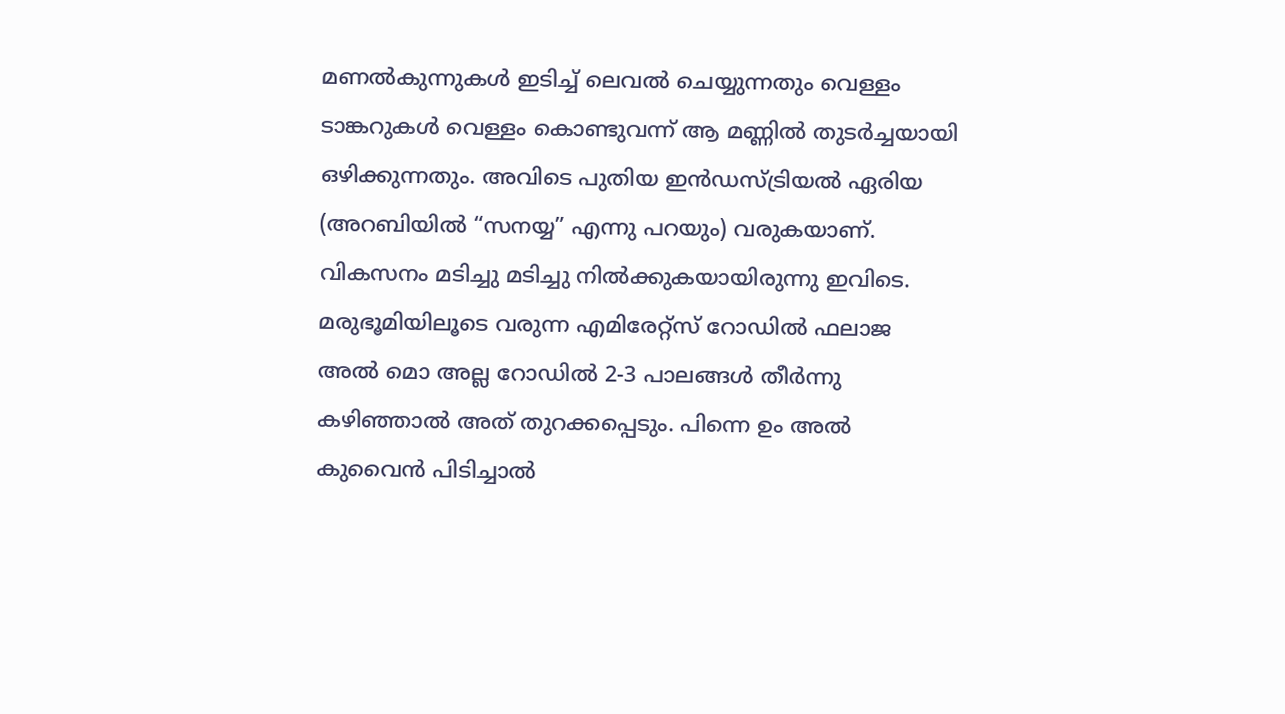മണല്‍കുന്നുകള്‍ ഇടിച്ച്‌ ലെവല്‍ ചെയ്യുന്നതും വെള്ളം ടാങ്കറുകള്‍ വെള്ളം കൊണ്ടുവന്ന് ആ മണ്ണില്‍ തുടര്‍ച്ചയായി ഒഴിക്കുന്നതും. അവിടെ പുതിയ ഇന്‍ഡസ്ട്രിയല്‍ ഏരിയ (അറബിയില്‍ “സനയ്യ” എന്നു പറയും) വരുകയാണ്‌. വികസനം മടിച്ചു മടിച്ചു നില്‍ക്കുകയായിരുന്നു ഇവിടെ. മരുഭൂമിയിലൂടെ വരുന്ന എമിരേറ്റ്സ്‌ റോഡില്‍ ഫലാജ അല്‍ മൊ അല്ല റോഡില്‍ 2-3 പാലങ്ങള്‍ തീര്‍ന്നു കഴിഞ്ഞാല്‍ അത്‌ തുറക്കപ്പെടും. പിന്നെ ഉം അല്‍ കുവൈന്‍ പിടിച്ചാല്‍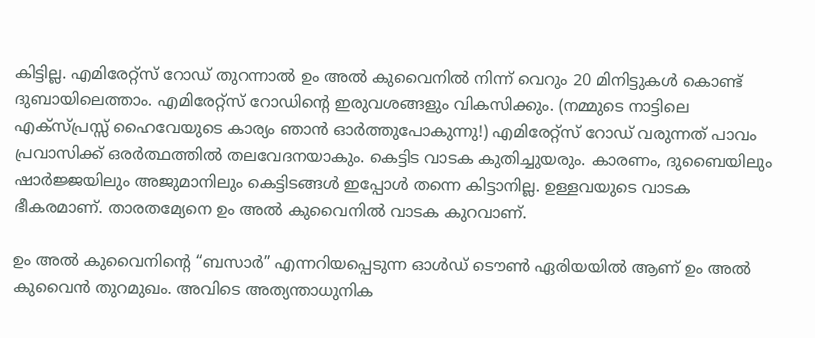കിട്ടില്ല. എമിരേറ്റ്സ്‌ റോഡ്‌ തുറന്നാല്‍ ഉം അല്‍ കുവൈനില്‍ നിന്ന് വെറും 20 മിനിട്ടുകള്‍ കൊണ്ട്‌ ദുബായിലെത്താം. എമിരേറ്റ്സ്‌ റോഡിന്റെ ഇരുവശങ്ങളും വികസിക്കും. (നമ്മുടെ നാട്ടിലെ എക്സ്പ്രസ്സ്‌ ഹൈവേയുടെ കാര്യം ഞാന്‍ ഓര്‍ത്തുപോകുന്നു!) എമിരേറ്റ്സ്‌ റോഡ്‌ വരുന്നത്‌ പാവം പ്രവാസിക്ക്‌ ഒരര്‍ത്ഥത്തില്‍ തലവേദനയാകും. കെട്ടിട വാടക കുതിച്ചുയരും. കാരണം, ദുബൈയിലും ഷാര്‍ജ്ജയിലും അജുമാനിലും കെട്ടിടങ്ങള്‍ ഇപ്പോള്‍ തന്നെ കിട്ടാനില്ല. ഉള്ളവയുടെ വാടക ഭീകരമാണ്‌. താരതമ്യേനെ ഉം അല്‍ കുവൈനില്‍ വാടക കുറവാണ്‌.

ഉം അല്‍ കുവൈനിന്റെ “ബസാര്‍” എന്നറിയപ്പെടുന്ന ഓള്‍ഡ്‌ ടൌണ്‍ ഏരിയയില്‍ ആണ്‌ ഉം അല്‍ കുവൈന്‍ തുറമുഖം. അവിടെ അത്യന്താധുനിക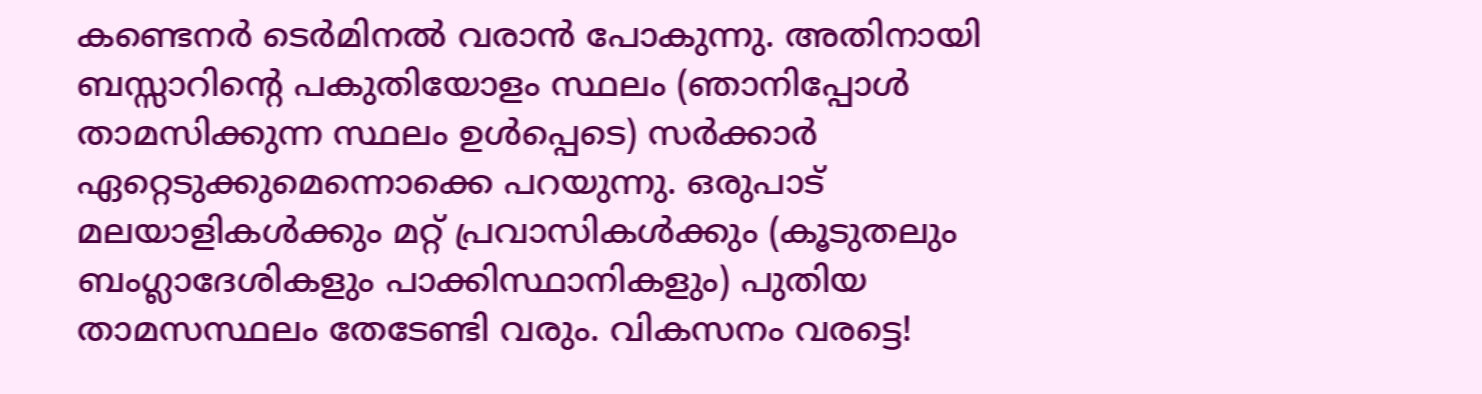കണ്ടെനര്‍ ടെര്‍മിനല്‍ വരാന്‍ പോകുന്നു. അതിനായി ബസ്സാറിന്റെ പകുതിയോളം സ്ഥലം (ഞാനിപ്പോള്‍ താമസിക്കുന്ന സ്ഥലം ഉള്‍പ്പെടെ) സര്‍ക്കാര്‍ ഏറ്റെടുക്കുമെന്നൊക്കെ പറയുന്നു. ഒരുപാട്‌ മലയാളികള്‍ക്കും മറ്റ്‌ പ്രവാസികള്‍ക്കും (കൂടുതലും ബംഗ്ലാദേശികളും പാക്കിസ്ഥാനികളും) പുതിയ താമസസ്ഥലം തേടേണ്ടി വരും. വികസനം വരട്ടെ!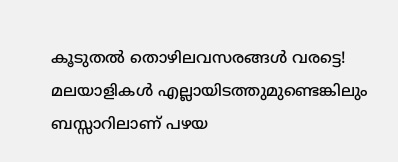കൂടുതല്‍ തൊഴിലവസരങ്ങള്‍ വരട്ടെ! മലയാളികള്‍ എല്ലായിടത്തുമുണ്ടെങ്കിലും ബസ്സാറിലാണ്‌ പഴയ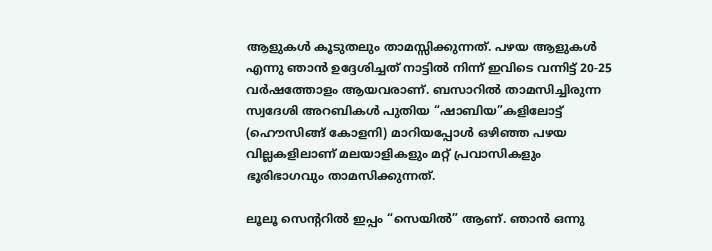ആളുകള്‍ കൂടുതലും താമസ്സിക്കുന്നത്‌. പഴയ ആളുകള്‍ എന്നു ഞാന്‍ ഉദ്ദേശിച്ചത്‌ നാട്ടില്‍ നിന്ന് ഇവിടെ വന്നിട്ട്‌ 20-25 വര്‍ഷത്തോളം ആയവരാണ്‌. ബസാറില്‍ താമസിച്ചിരുന്ന സ്വദേശി അറബികള്‍ പുതിയ “ഷാബിയ”കളിലോട്ട്‌ (ഹൌസിങ്ങ്‌ കോളനി) മാറിയപ്പോള്‍ ഒഴിഞ്ഞ പഴയ വില്ലകളിലാണ്‌ മലയാളികളും മറ്റ്‌ പ്രവാസികളും ഭൂരിഭാഗവും താമസിക്കുന്നത്‌.

ലൂലൂ സെന്ററില്‍ ഇപ്പം “സെയില്‍” ആണ്‌. ഞാന്‍ ഒന്നു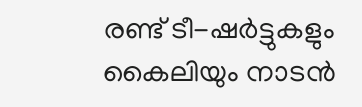രണ്ട്‌ ടീ-ഷര്‍ട്ടുകളും കൈലിയും നാടന്‍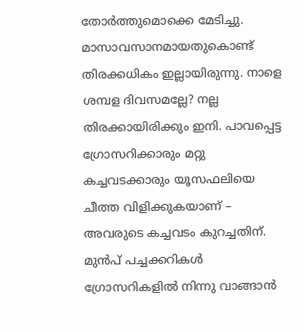തോര്‍ത്തുമൊക്കെ മേടിച്ചു. മാസാവസാനമായതുകൊണ്ട്‌ തിരക്കധികം ഇല്ലായിരുന്നു. നാളെ ശമ്പള ദിവസമല്ലേ? നല്ല തിരക്കായിരിക്കും ഇനി. പാവപ്പെട്ട ഗ്രോസറിക്കാരും മറ്റു കച്ചവടക്കാരും യൂസഫലിയെ ചീത്ത വിളിക്കുകയാണ്‌ – അവരുടെ കച്ചവടം കുറച്ചതിന്‌. മുന്‍പ്‌ പച്ചക്കറികള്‍ ഗ്രോസറികളില്‍ നിന്നു വാങ്ങാന്‍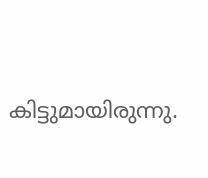കിട്ടുമായിരുന്നു.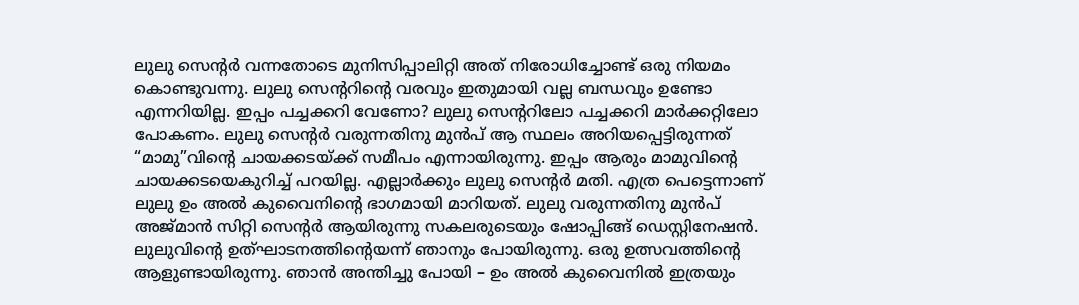ലുലു സെന്റര്‍ വന്നതോടെ മുനിസിപ്പാലിറ്റി അത്‌ നിരോധിച്ചോണ്ട്‌ ഒരു നിയമം കൊണ്ടുവന്നു. ലുലു സെന്ററിന്റെ വരവും ഇതുമായി വല്ല ബന്ധവും ഉണ്ടോ എന്നറിയില്ല. ഇപ്പം പച്ചക്കറി വേണോ? ലുലു സെന്ററിലോ പച്ചക്കറി മാര്‍ക്കറ്റിലോ പോകണം. ലുലു സെന്റര്‍ വരുന്നതിനു മുന്‍പ്‌ ആ സ്ഥലം അറിയപ്പെട്ടിരുന്നത്‌ “മാമു”വിന്റെ ചായക്കടയ്ക്ക്‌ സമീപം എന്നായിരുന്നു. ഇപ്പം ആരും മാമുവിന്റെ ചായക്കടയെകുറിച്ച്‌ പറയില്ല. എല്ലാര്‍ക്കും ലുലു സെന്റര്‍ മതി. എത്ര പെട്ടെന്നാണ്‌ ലുലു ഉം അല്‍ കുവൈനിന്റെ ഭാഗമായി മാറിയത്‌. ലുലു വരുന്നതിനു മുന്‍പ്‌ അജ്മാന്‍ സിറ്റി സെന്റര്‍ ആയിരുന്നു സകലരുടെയും ഷോപ്പിങ്ങ്‌ ഡെസ്റ്റിനേഷന്‍. ലുലുവിന്റെ ഉത്ഘാടനത്തിന്റെയന്ന് ഞാനും പോയിരുന്നു. ഒരു ഉത്സവത്തിന്റെ ആളുണ്ടായിരുന്നു. ഞാന്‍ അന്തിച്ചു പോയി – ഉം അല്‍ കുവൈനില്‍ ഇത്രയും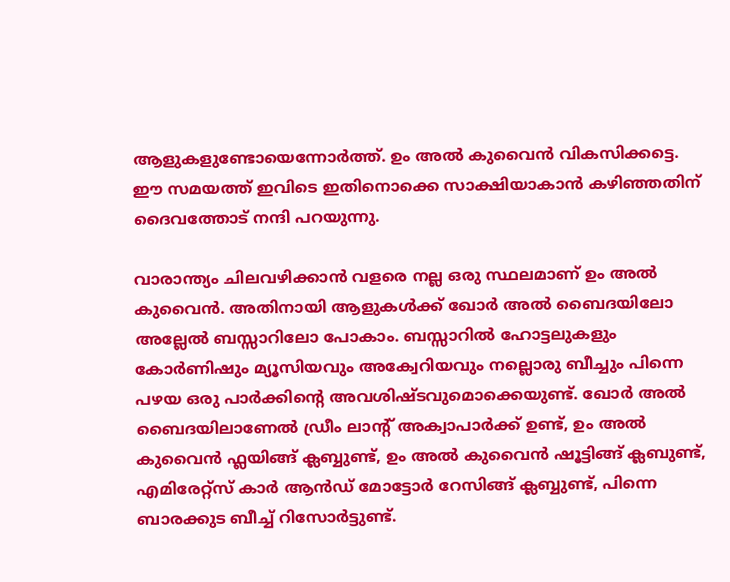ആളുകളുണ്ടോയെന്നോര്‍ത്ത്‌. ഉം അല്‍ കുവൈന്‍ വികസിക്കട്ടെ. ഈ സമയത്ത്‌ ഇവിടെ ഇതിനൊക്കെ സാക്ഷിയാകാന്‍ കഴിഞ്ഞതിന്‌ ദൈവത്തോട്‌ നന്ദി പറയുന്നു.

വാരാന്ത്യം ചിലവഴിക്കാന്‍ വളരെ നല്ല ഒരു സ്ഥലമാണ്‌ ഉം അല്‍ കുവൈന്‍. അതിനായി ആളുകള്‍ക്ക്‌ ഖോര്‍ അല്‍ ബൈദയിലോ അല്ലേല്‍ ബസ്സാറിലോ പോകാം. ബസ്സാറില്‍ ഹോട്ടലുകളും കോര്‍ണിഷും മ്യൂസിയവും അക്വേറിയവും നല്ലൊരു ബീച്ചും പിന്നെ പഴയ ഒരു പാര്‍ക്കിന്റെ അവശിഷ്ടവുമൊക്കെയുണ്ട്‌. ഖോര്‍ അല്‍ ബൈദയിലാണേല്‍ ഡ്രീം ലാന്റ്‌ അക്വാപാര്‍ക്ക്‌ ഉണ്ട്‌, ഉം അല്‍ കുവൈന്‍ ഫ്ലയിങ്ങ്‌ ക്ലബ്ബുണ്ട്‌, ഉം അല്‍ കുവൈന്‍ ഷൂട്ടിങ്ങ്‌ ക്ലബുണ്ട്‌, എമിരേറ്റ്സ്‌ കാര്‍ ആന്‍ഡ്‌ മോട്ടോര്‍ റേസിങ്ങ്‌ ക്ലബ്ബുണ്ട്‌, പിന്നെ ബാരക്കുട ബീച്ച്‌ റിസോര്‍ട്ടുണ്ട്‌.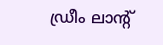ഡ്രീം ലാന്റ്‌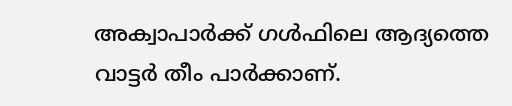അക്വാപാര്‍ക്ക്‌ ഗള്‍ഫിലെ ആദ്യത്തെ വാട്ടര്‍ തീം പാര്‍ക്കാണ്‌.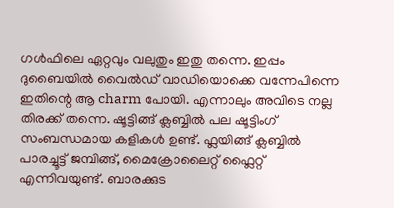ഗള്‍ഫിലെ ഏറ്റവും വലുതും ഇതു തന്നെ. ഇപ്പം ദുബൈയില്‍ വൈല്‍ഡ്‌ വാഡിയൊക്കെ വന്നേപിന്നെ ഇതിന്റെ ആ charm പോയി. എന്നാലും അവിടെ നല്ല തിരക്ക്‌ തന്നെ. ഷൂട്ടിങ്ങ്‌ ക്ലബ്ബില്‍ പല ഷൂട്ടിംഗ്‌ സംബന്ധമായ കളികള്‍ ഉണ്ട്‌. ഫ്ലയിങ്ങ്‌ ക്ലബ്ബില്‍ പാരച്ചൂട്ട്‌ ജമ്പിങ്ങ്‌, മൈക്രോലൈറ്റ്‌ ഫ്ലൈറ്റ്‌ എന്നിവയുണ്ട്‌. ബാരക്കുട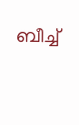ബീച്ച്‌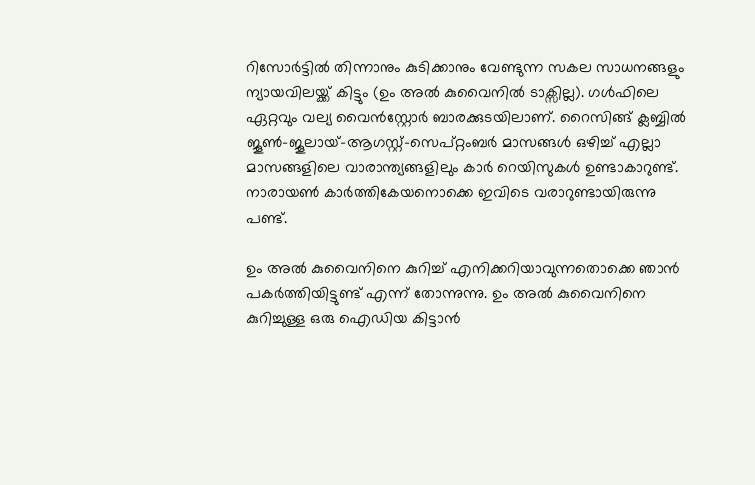റിസോര്‍ട്ടില്‍ തിന്നാനും കുടിക്കാനും വേണ്ടുന്ന സകല സാധനങ്ങളും ന്യായവിലയ്ക്ക്‌ കിട്ടും (ഉം അല്‍ കുവൈനില്‍ ടാക്സില്ല). ഗള്‍ഫിലെ ഏറ്റവും വല്യ വൈന്‍സ്റ്റോര്‍ ബാരക്കുടയിലാണ്‌. റൈസിങ്ങ്‌ ക്ലബ്ബില്‍ ജൂണ്‍-ജൂലായ്‌-ആഗസ്റ്റ്‌-സെപ്റ്റംബര്‍ മാസങ്ങള്‍ ഒഴിച്ച്‌ എല്ലാ മാസങ്ങളിലെ വാരാന്ത്യങ്ങളിലും കാര്‍ റെയിസുകള്‍ ഉണ്ടാകാറുണ്ട്‌. നാരായണ്‍ കാര്‍ത്തികേയനൊക്കെ ഇവിടെ വരാറുണ്ടായിരുന്നു പണ്ട്‌.

ഉം അല്‍ കുവൈനിനെ കുറിച്ച്‌ എനിക്കറിയാവുന്നതൊക്കെ ഞാന്‍ പകര്‍ത്തിയിട്ടുണ്ട്‌ എന്ന് തോന്നുന്നു. ഉം അല്‍ കുവൈനിനെ കുറിച്ചുള്ള ഒരു ഐഡിയ കിട്ടാന്‍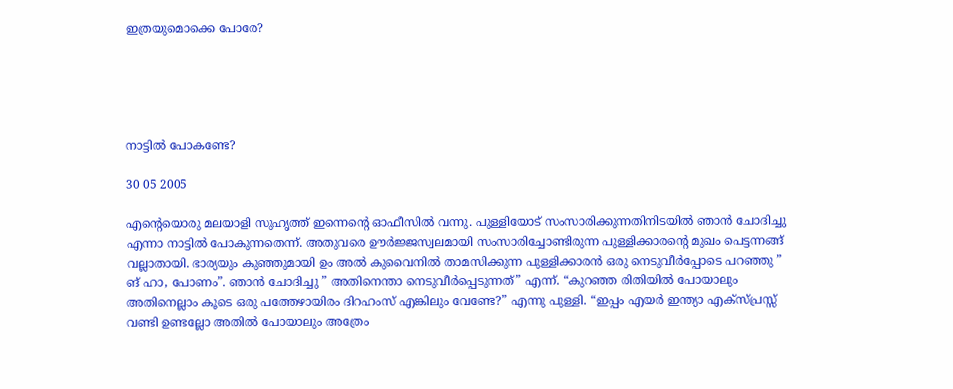ഇത്രയുമൊക്കെ പോരേ?





നാട്ടില്‍ പോകണ്ടേ?

30 05 2005

എന്റെയൊരു മലയാളി സുഹൃത്ത്‌ ഇന്നെന്റെ ഓഫീസില്‍ വന്നു. പുള്ളിയോട്‌ സംസാരിക്കുന്നതിനിടയില്‍ ഞാന്‍ ചോദിച്ചു എന്നാ നാട്ടില്‍ പോകുന്നതെന്ന്. അതുവരെ ഊര്‍ജ്ജസ്വലമായി സംസാരിച്ചോണ്ടിരുന്ന പുള്ളിക്കാരന്റെ മുഖം പെട്ടന്നങ്ങ്‌ വല്ലാതായി. ഭാര്യയും കുഞ്ഞുമായി ഉം അല്‍ കുവൈനില്‍ താമസിക്കുന്ന പുള്ളിക്കാരന്‍ ഒരു നെടുവീര്‍പ്പോടെ പറഞ്ഞു ” ങ്‌ ഹാ, പോണം”. ഞാന്‍ ചോദിച്ചു ” അതിനെന്താ നെടുവീര്‍പ്പെടുന്നത്‌” എന്ന്. “കുറഞ്ഞ രിതിയില്‍ പോയാലും അതിനെല്ലാം കൂടെ ഒരു പത്തേഴായിരം ദിറഹംസ്‌ എങ്കിലും വേണ്ടേ?” എന്നു പുള്ളി. “ഇപ്പം എയര്‍ ഇന്ത്യാ എക്സ്പ്രസ്സ്‌ വണ്ടി ഉണ്ടല്ലോ അതില്‍ പോയാലും അത്രേം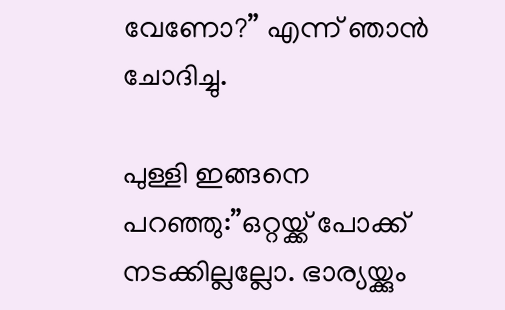വേണോ?” എന്ന് ഞാന്‍ ചോദിച്ചു.

പുള്ളി ഇങ്ങനെ പറഞ്ഞു:”ഒറ്റയ്ക്ക്‌ പോക്ക്‌ നടക്കില്ലല്ലോ. ഭാര്യയ്ക്കും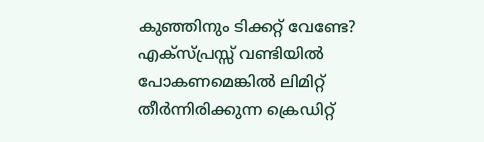കുഞ്ഞിനും ടിക്കറ്റ്‌ വേണ്ടേ? എക്സ്പ്രസ്സ്‌ വണ്ടിയില്‍ പോകണമെങ്കില്‍ ലിമിറ്റ്‌ തീര്‍ന്നിരിക്കുന്ന ക്രെഡിറ്റ്‌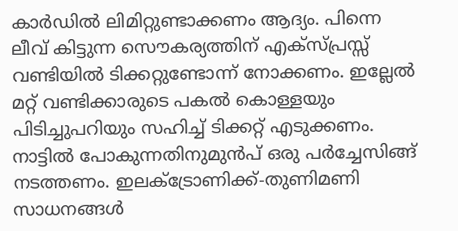കാര്‍ഡില്‍ ലിമിറ്റുണ്ടാക്കണം ആദ്യം. പിന്നെ ലീവ്‌ കിട്ടുന്ന സൌകര്യത്തിന്‌ എക്സ്പ്രസ്സ്‌ വണ്ടിയില്‍ ടിക്കറ്റുണ്ടോന്ന് നോക്കണം. ഇല്ലേല്‍ മറ്റ്‌ വണ്ടിക്കാരുടെ പകല്‍ കൊള്ളയും പിടിച്ചുപറിയും സഹിച്ച്‌ ടിക്കറ്റ്‌ എടുക്കണം. നാട്ടില്‍ പോകുന്നതിനുമുന്‍പ്‌ ഒരു പര്‍ച്ചേസിങ്ങ്‌ നടത്തണം. ഇലക്ട്രോണിക്ക്‌-തുണിമണി സാധനങ്ങള്‍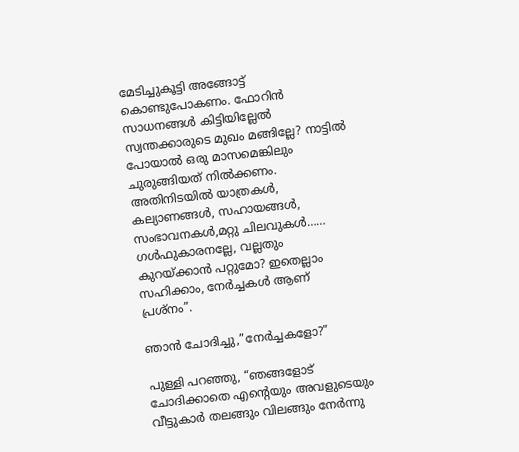മേടിച്ചുകൂട്ടി അങ്ങോട്ട്‌ കൊണ്ടുപോകണം. ഫോറിന്‍ സാധനങ്ങള്‍ കിട്ടിയില്ലേല്‍ സ്വന്തക്കാരുടെ മുഖം മങ്ങില്ലേ? നാട്ടില്‍ പോയാല്‍ ഒരു മാസമെങ്കിലും ചുരുങ്ങിയത്‌ നില്‍ക്കണം. അതിനിടയില്‍ യാത്രകള്‍, കല്യാണങ്ങള്‍, സഹായങ്ങള്‍, സംഭാവനകള്‍,മറ്റു ചിലവുകള്‍…… ഗള്‍ഫുകാരനല്ലേ, വല്ലതും കുറയ്ക്കാന്‍ പറ്റുമോ? ഇതെല്ലാം സഹിക്കാം, നേര്‍ച്ചകള്‍ ആണ്‌ പ്രശ്നം”.

ഞാന്‍ ചോദിച്ചു,”നേര്‍ച്ചകളോ?”

പുള്ളി പറഞ്ഞു, “ഞങ്ങളോട്‌ ചോദിക്കാതെ എന്റെയും അവളുടെയും വീട്ടുകാര്‍ തലങ്ങും വിലങ്ങും നേര്‍ന്നു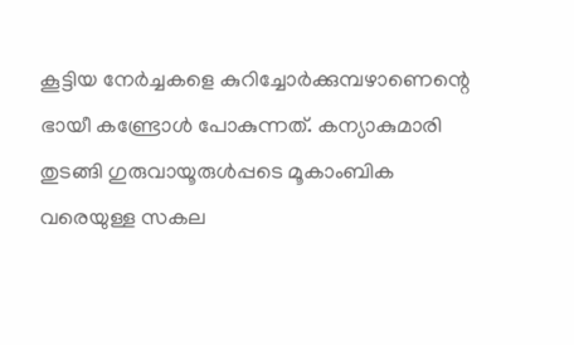കൂട്ടിയ നേര്‍ച്ചകളെ കുറിച്ചോര്‍ക്കുമ്പഴാണെന്റെ ഭായീ കണ്ട്രോള്‍ പോകുന്നത്‌. കന്യാകുമാരി തുടങ്ങി ഗുരുവായൂരുള്‍പ്പടെ മൂകാംബിക വരെയുള്ള സകല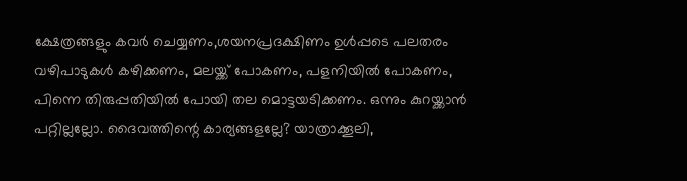ക്ഷേത്രങ്ങളും കവര്‍ ചെയ്യണം,ശയനപ്രദക്ഷിണം ഉള്‍പ്പടെ പലതരം വഴിപാടുകള്‍ കഴിക്കണം, മലയ്ക്ക്‌ പോകണം, പളനിയില്‍ പോകണം, പിന്നെ തിരുപ്പതിയില്‍ പോയി തല മൊട്ടയടിക്കണം. ഒന്നും കുറയ്ക്കാന്‍ പറ്റില്ലല്ലോ. ദൈവത്തിന്റെ കാര്യങ്ങളല്ലേ? യാത്രാക്കൂലി,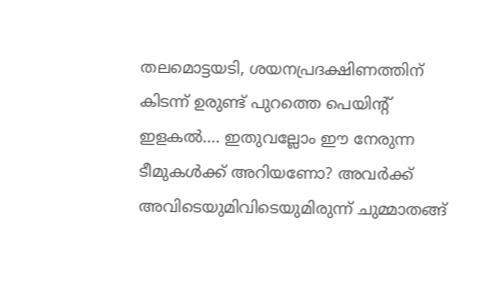തലമൊട്ടയടി, ശയനപ്രദക്ഷിണത്തിന്‌ കിടന്ന് ഉരുണ്ട്‌ പുറത്തെ പെയിന്റ്‌ ഇളകല്‍…. ഇതുവല്ലോം ഈ നേരുന്ന ടീമുകള്‍ക്ക്‌ അറിയണോ? അവര്‍ക്ക്‌ അവിടെയുമിവിടെയുമിരുന്ന് ചുമ്മാതങ്ങ്‌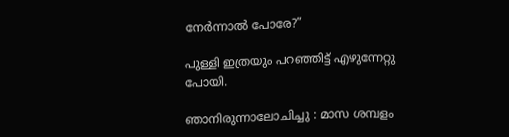നേര്‍ന്നാല്‍ പോരേ?”

പുള്ളി ഇത്രയും പറഞ്ഞിട്ട്‌ എഴുന്നേറ്റു പോയി.

ഞാനിരുന്നാലോചിച്ചു : മാസ ശമ്പളം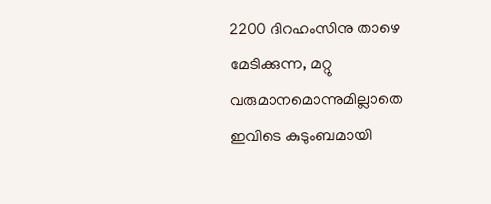2200 ദിറഹംസിനു താഴെ മേടിക്കുന്ന, മറ്റു വരുമാനമൊന്നുമില്ലാതെ ഇവിടെ കുടുംബമായി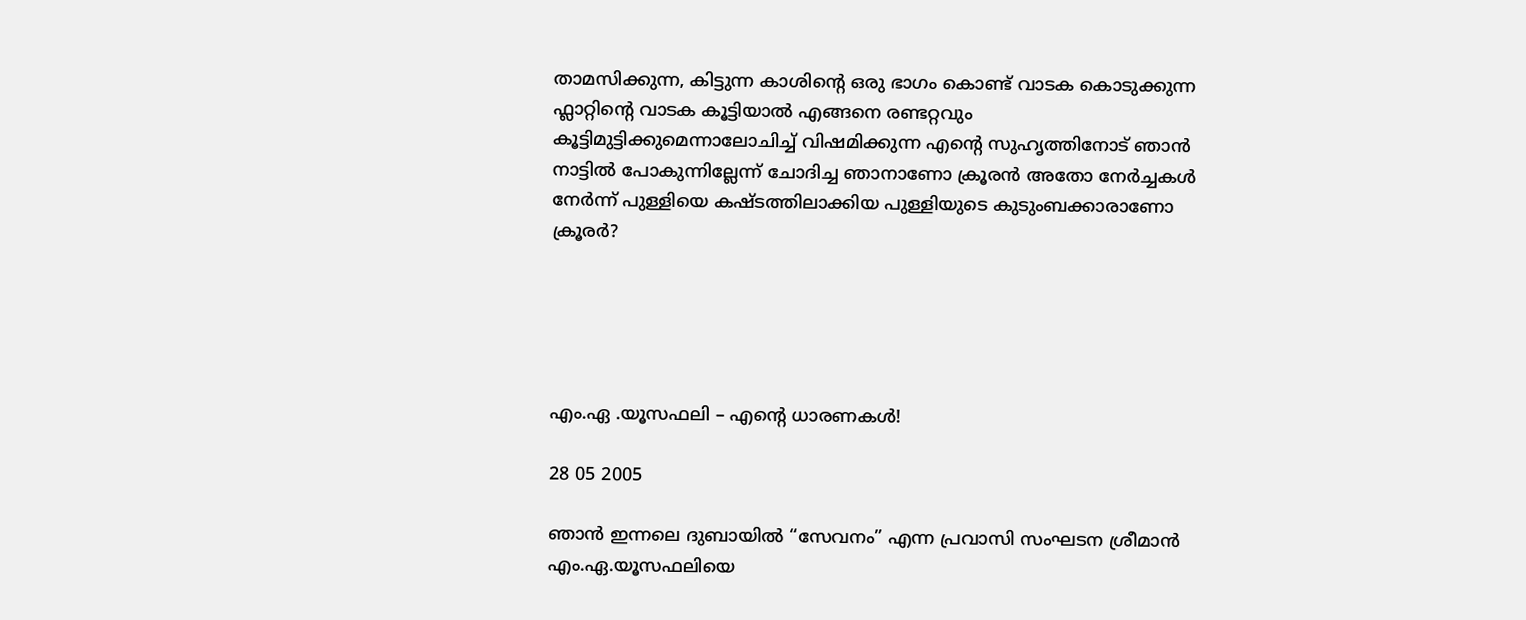താമസിക്കുന്ന, കിട്ടുന്ന കാശിന്റെ ഒരു ഭാഗം കൊണ്ട്‌ വാടക കൊടുക്കുന്ന ഫ്ലാറ്റിന്റെ വാടക കൂട്ടിയാല്‍ എങ്ങനെ രണ്ടറ്റവും കൂട്ടിമുട്ടിക്കുമെന്നാലോചിച്ച്‌ വിഷമിക്കുന്ന എന്റെ സുഹൃത്തിനോട്‌ ഞാന്‍ നാട്ടില്‍ പോകുന്നില്ലേന്ന് ചോദിച്ച ഞാനാണോ ക്രൂരന്‍ അതോ നേര്‍ച്ചകള്‍ നേര്‍ന്ന് പുള്ളിയെ കഷ്ടത്തിലാക്കിയ പുള്ളിയുടെ കുടുംബക്കാരാണോ ക്രൂരര്‍?





എം.ഏ .യൂസഫലി – എന്റെ ധാരണകള്‍!

28 05 2005

ഞാന്‍ ഇന്നലെ ദുബായില്‍ “സേവനം” എന്ന പ്രവാസി സംഘടന ശ്രീമാന്‍ എം.ഏ.യൂസഫലിയെ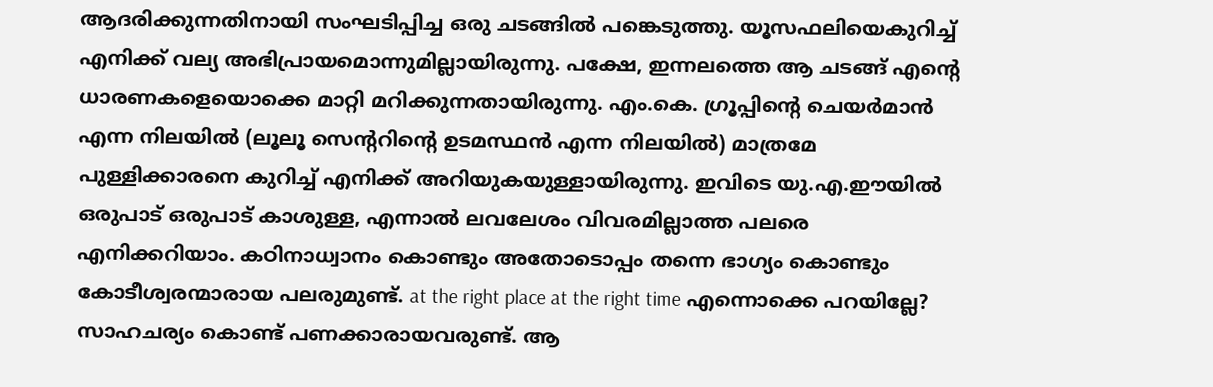ആദരിക്കുന്നതിനായി സംഘടിപ്പിച്ച ഒരു ചടങ്ങില്‍ പങ്കെടുത്തു. യൂസഫലിയെകുറിച്ച്‌ എനിക്ക്‌ വല്യ അഭിപ്രായമൊന്നുമില്ലായിരുന്നു. പക്ഷേ, ഇന്നലത്തെ ആ ചടങ്ങ്‌ എന്റെ ധാരണകളെയൊക്കെ മാറ്റി മറിക്കുന്നതായിരുന്നു. എം.കെ. ഗ്രൂപ്പിന്റെ ചെയര്‍മാന്‍ എന്ന നിലയില്‍ (ലൂലൂ സെന്ററിന്റെ ഉടമസ്ഥന്‍ എന്ന നിലയില്‍) മാത്രമേ പുള്ളിക്കാരനെ കുറിച്ച്‌ എനിക്ക്‌ അറിയുകയുള്ളായിരുന്നു. ഇവിടെ യു.എ.ഈയില്‍ ഒരുപാട്‌ ഒരുപാട്‌ കാശുള്ള, എന്നാല്‍ ലവലേശം വിവരമില്ലാത്ത പലരെ എനിക്കറിയാം. കഠിനാധ്വാനം കൊണ്ടും അതോടൊപ്പം തന്നെ ഭാഗ്യം കൊണ്ടും കോടീശ്വരന്മാരായ പലരുമുണ്ട്‌. at the right place at the right time എന്നൊക്കെ പറയില്ലേ? സാഹചര്യം കൊണ്ട്‌ പണക്കാരായവരുണ്ട്‌. ആ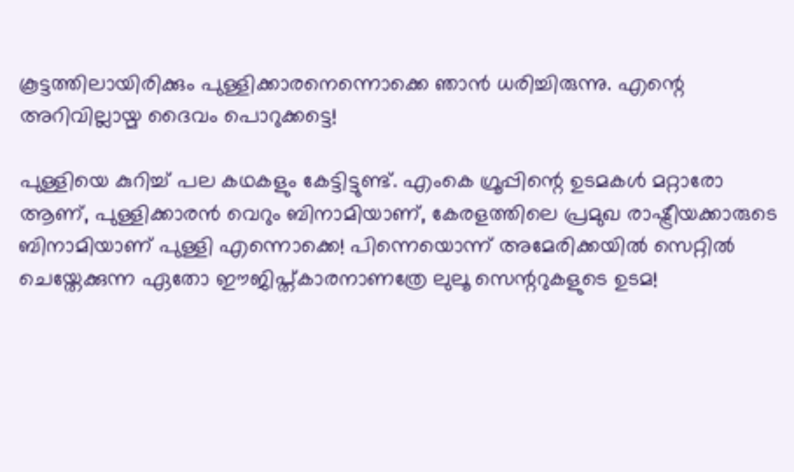കൂട്ടത്തിലായിരിക്കും പുള്ളിക്കാരനെന്നൊക്കെ ഞാന്‍ ധരിച്ചിരുന്നു. എന്റെ അറിവില്ലായ്മ ദൈവം പൊറുക്കട്ടെ!

പുള്ളിയെ കുറിച്ച്‌ പല കഥകളും കേട്ടിട്ടുണ്ട്‌. എംകെ ഗ്രൂപ്പിന്റെ ഉടമകള്‍ മറ്റാരോ ആണ്‌, പുള്ളിക്കാരന്‍ വെറും ബിനാമിയാണ്‌, കേരളത്തിലെ പ്രമുഖ രാഷ്ട്രീയക്കാരുടെ ബിനാമിയാണ്‌ പുള്ളി എന്നൊക്കെ! പിന്നെയൊന്ന് അമേരിക്കയില്‍ സെറ്റില്‍ ചെയ്തേക്കുന്ന ഏതോ ഈജിപ്ത്കാരനാണത്രേ ലുലൂ സെന്ററുകളുടെ ഉടമ!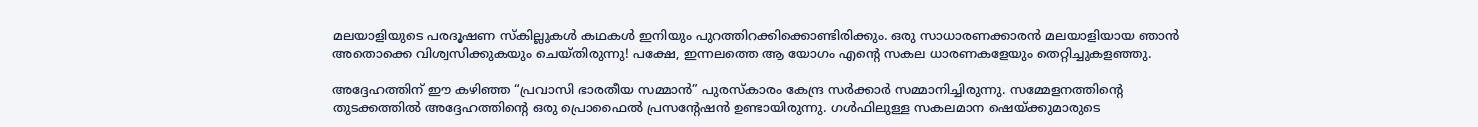മലയാളിയുടെ പരദൂഷണ സ്കില്ലുകള്‍ കഥകള്‍ ഇനിയും പുറത്തിറക്കിക്കൊണ്ടിരിക്കും. ഒരു സാധാരണക്കാരന്‍ മലയാളിയായ ഞാന്‍ അതൊക്കെ വിശ്വസിക്കുകയും ചെയ്തിരുന്നു! പക്ഷേ, ഇന്നലത്തെ ആ യോഗം എന്റെ സകല ധാരണകളേയും തെറ്റിച്ചുകളഞ്ഞു.

അദ്ദേഹത്തിന്‌ ഈ കഴിഞ്ഞ “പ്രവാസി ഭാരതീയ സമ്മാന്‍” പുരസ്കാരം കേന്ദ്ര സര്‍ക്കാര്‍ സമ്മാനിച്ചിരുന്നു. സമ്മേളനത്തിന്റെ തുടക്കത്തില്‍ അദ്ദേഹത്തിന്റെ ഒരു പ്രൊഫൈല്‍ പ്രസന്റേഷന്‍ ഉണ്ടായിരുന്നു. ഗള്‍ഫിലുള്ള സകലമാന ഷെയ്ക്കുമാരുടെ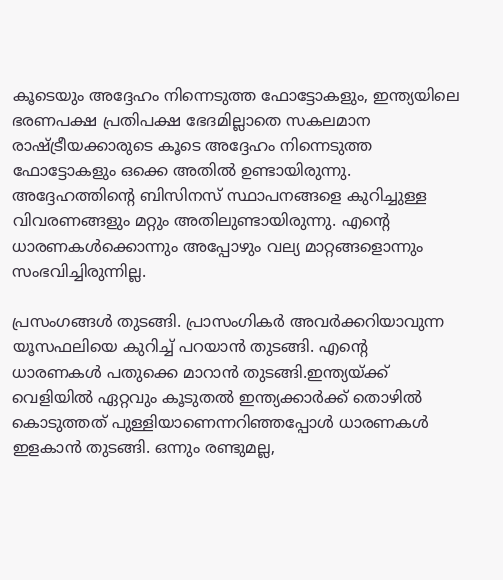കൂടെയും അദ്ദേഹം നിന്നെടുത്ത ഫോട്ടോകളും, ഇന്ത്യയിലെ ഭരണപക്ഷ പ്രതിപക്ഷ ഭേദമില്ലാതെ സകലമാന രാഷ്ട്രീയക്കാരുടെ കൂടെ അദ്ദേഹം നിന്നെടുത്ത ഫോട്ടോകളും ഒക്കെ അതില്‍ ഉണ്ടായിരുന്നു. അദ്ദേഹത്തിന്റെ ബിസിനസ്‌ സ്ഥാപനങ്ങളെ കുറിച്ചുള്ള വിവരണങ്ങളും മറ്റും അതിലുണ്ടായിരുന്നു. എന്റെ ധാരണകള്‍ക്കൊന്നും അപ്പോഴും വല്യ മാറ്റങ്ങളൊന്നും സംഭവിച്ചിരുന്നില്ല.

പ്രസംഗങ്ങള്‍ തുടങ്ങി. പ്രാസംഗികര്‍ അവര്‍ക്കറിയാവുന്ന യൂസഫലിയെ കുറിച്ച്‌ പറയാന്‍ തുടങ്ങി. എന്റെ ധാരണകള്‍ പതുക്കെ മാറാന്‍ തുടങ്ങി.ഇന്ത്യയ്ക്ക്‌ വെളിയില്‍ ഏറ്റവും കൂടുതല്‍ ഇന്ത്യക്കാര്‍ക്ക്‌ തൊഴില്‍ കൊടുത്തത്‌ പുള്ളിയാണെന്നറിഞ്ഞപ്പോള്‍ ധാരണകള്‍ ഇളകാന്‍ തുടങ്ങി. ഒന്നും രണ്ടുമല്ല,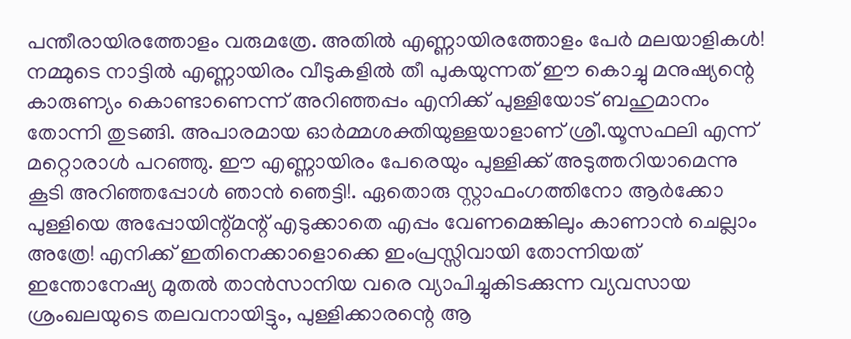പന്തീരായിരത്തോളം വരുമത്രേ. അതില്‍ എണ്ണായിരത്തോളം പേര്‍ മലയാളികള്‍! നമ്മുടെ നാട്ടില്‍ എണ്ണായിരം വീടുകളില്‍ തീ പുകയുന്നത്‌ ഈ കൊച്ചു മനുഷ്യന്റെ കാരുണ്യം കൊണ്ടാണെന്ന് അറിഞ്ഞപ്പം എനിക്ക്‌ പുള്ളിയോട്‌ ബഹുമാനം തോന്നി തുടങ്ങി. അപാരമായ ഓര്‍മ്മശക്തിയുള്ളയാളാണ്‌ ശ്രീ.യൂസഫലി എന്ന് മറ്റൊരാള്‍ പറഞ്ഞു. ഈ എണ്ണായിരം പേരെയും പുള്ളിക്ക്‌ അടുത്തറിയാമെന്നു കൂടി അറിഞ്ഞപ്പോള്‍ ഞാന്‍ ഞെട്ടി!. ഏതൊരു സ്റ്റാഫംഗത്തിനോ ആര്‍ക്കോ പുള്ളിയെ അപ്പോയിന്റ്മന്റ്‌ എടുക്കാതെ എപ്പം വേണമെങ്കിലും കാണാന്‍ ചെല്ലാം അത്രേ! എനിക്ക്‌ ഇതിനെക്കാളൊക്കെ ഇംപ്രസ്സിവായി തോന്നിയത്‌ ഇന്തോനേഷ്യ മുതല്‍ താന്‍സാനിയ വരെ വ്യാപിച്ചുകിടക്കുന്ന വ്യവസായ ശ്രംഖലയുടെ തലവനായിട്ടും, പുള്ളിക്കാരന്റെ ആ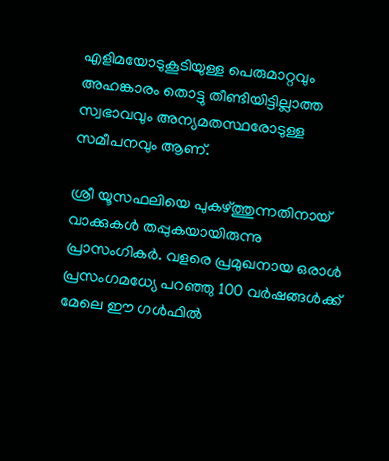എളിമയോടുകൂടിയുള്ള പെരുമാറ്റവും അഹങ്കാരം തൊട്ടു തീണ്ടിയിട്ടില്ലാത്ത സ്വഭാവവും അന്യമതസ്ഥരോടുള്ള സമീപനവും ആണ്‌.

ശ്രീ യൂസഫലിയെ പുകഴ്ത്തുന്നതിനായ്‌ വാക്കുകള്‍ തപ്പുകയായിരുന്നു പ്രാസംഗികര്‍. വളരെ പ്രമുഖനായ ഒരാള്‍ പ്രസംഗമധ്യേ പറഞ്ഞു 100 വര്‍ഷങ്ങള്‍ക്ക്‌ മേലെ ഈ ഗള്‍ഫില്‍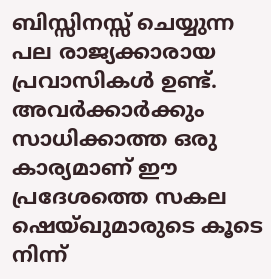ബിസ്സിനസ്സ്‌ ചെയ്യുന്ന പല രാജ്യക്കാരായ പ്രവാസികള്‍ ഉണ്ട്‌. അവര്‍ക്കാര്‍ക്കും സാധിക്കാത്ത ഒരു കാര്യമാണ്‌ ഈ പ്രദേശത്തെ സകല ഷെയ്ഖുമാരുടെ കൂടെ നിന്ന്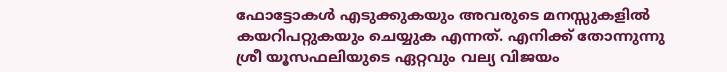ഫോട്ടോകള്‍ എടുക്കുകയും അവരുടെ മനസ്സുകളില്‍ കയറിപറ്റുകയും ചെയ്യുക എന്നത്‌. എനിക്ക്‌ തോന്നുന്നു ശ്രീ യൂസഫലിയുടെ ഏറ്റവും വല്യ വിജയം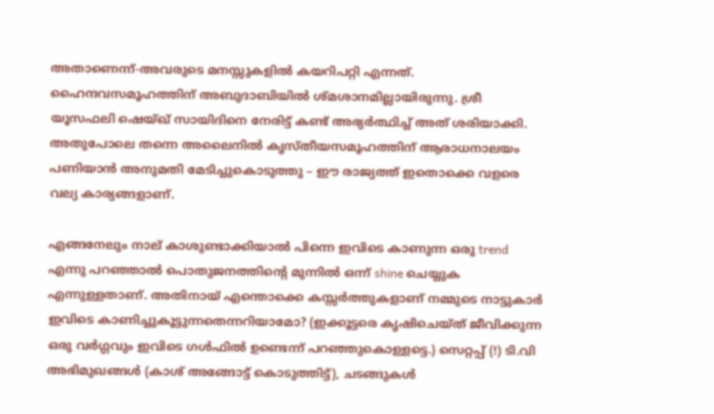അതാണെന്ന്-അവരുടെ മനസ്സുകളില്‍ കയറിപറ്റി എന്നത്‌. ഹൈന്ദവസമൂഹത്തിന്‌ അബുദാബിയില്‍ ശ്മശാനമില്ലായിരുന്നു. ശ്രീ യൂസഫലി ഷെയ്ഖ്‌ സായിദിനെ നേരിട്ട്‌ കണ്ട്‌ അഭ്യര്‍ത്ഥിച്ച്‌ അത്‌ ശരിയാക്കി. അതുപോലെ തന്നെ അലൈനില്‍ കൃസ്തീയസമൂഹത്തിന്‌ ആരാധനാലയം പണിയാന്‍ അനുമതി മേടിച്ചുകൊടുത്തു – ഈ രാജ്യത്ത്‌ ഇതൊക്കെ വളരെ വല്യ കാര്യങ്ങളാണ്‌.

എങ്ങനേലും നാല്‌ കാശുണ്ടാക്കിയാല്‍ പിന്നെ ഇവിടെ കാണുന്ന ഒരു trend എന്നു പറഞ്ഞാല്‍ പൊതുജനത്തിന്റെ മുന്നില്‍ ഒന്ന് shine ചെയ്യുക എന്നുള്ളതാണ്‌. അതിനായ്‌ എന്തൊക്കെ കസ്സര്‍ത്തുകളാണ്‌ നമ്മുടെ നാട്ടുകാര്‍ ഇവിടെ കാണിച്ചുകൂട്ടുന്നതെന്നറിയാമോ? (ഇക്കൂട്ടരെ കൃഷിചെയ്ത്‌ ജീവിക്കുന്ന ഒരു വര്‍ഗ്ഗവും ഇവിടെ ഗള്‍ഫില്‍ ഉണ്ടെന്ന് പറഞ്ഞുകൊള്ളട്ടെ.) സെറ്റപ്പ്‌ (!) ടി.വി അഭിമുഖങ്ങള്‍ (കാശ്‌ അങ്ങോട്ട്‌ കൊടുത്തിട്ട്‌), ചടങ്ങുകള്‍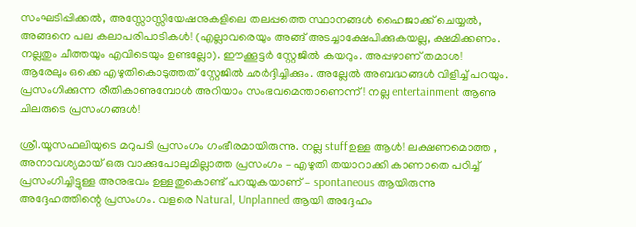സംഘടിപ്പിക്കല്‍, അസ്സോസ്സിയേഷനുകളിലെ തലപ്പത്തെ സ്ഥാനങ്ങള്‍ ഹൈജാക്ക്‌ ചെയ്യല്‍, അങ്ങനെ പല കലാപരിപാടികള്‍! (എല്ലാവരെയും അങ്ങ്‌ അടച്ചാക്ഷേപിക്കുകയല്ല, ക്ഷമിക്കണം. നല്ലതും ചീത്തയും എവിടെയും ഉണ്ടല്ലോ). ഈക്കൂട്ടര്‍ സ്റ്റേജില്‍ കയറും. അപ്പഴാണ്‌ തമാശ! ആരേലും ഒക്കെ എഴുതികൊടുത്തത്‌ സ്റ്റേജില്‍ ഛര്‍ദ്ദിച്ചിക്കും. അല്ലേല്‍ അബദ്ധങ്ങള്‍ വിളിച്ച്‌ പറയും. പ്രസംഗിക്കുന്ന രീതികാണുമ്പോള്‍ അറിയാം സംഭവമെന്താണെന്ന്! നല്ല entertainment ആണു ചിലരുടെ പ്രസംഗങ്ങള്‍!

ശ്രീ.യൂസഫലിയുടെ മറുപടി പ്രസംഗം ഗംഭീരമായിരുന്നു. നല്ല stuffഉള്ള ആള്‍! ലക്ഷണമൊത്ത , അനാവശ്യമായ്‌ ഒരു വാക്കുപോലുമില്ലാത്ത പ്രസംഗം – എഴുതി തയാറാക്കി കാണാതെ പഠിച്ച്‌ പ്രസംഗിച്ചിട്ടുള്ള അനുഭവം ഉള്ളതുകൊണ്ട്‌ പറയുകയാണ്‌ – spontaneous ആയിരുന്നു അദ്ദേഹത്തിന്റെ പ്രസംഗം. വളരെ Natural, Unplanned ആയി അദ്ദേഹം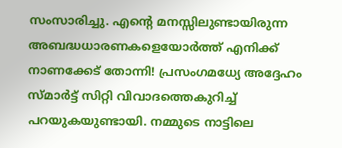സംസാരിച്ചു. എന്റെ മനസ്സിലുണ്ടായിരുന്ന അബദ്ധധാരണകളെയോര്‍ത്ത്‌ എനിക്ക്‌ നാണക്കേട്‌ തോന്നി! പ്രസംഗമധ്യേ അദ്ദേഹം സ്മാര്‍ട്ട്‌ സിറ്റി വിവാദത്തെകുറിച്ച്‌ പറയുകയുണ്ടായി. നമ്മുടെ നാട്ടിലെ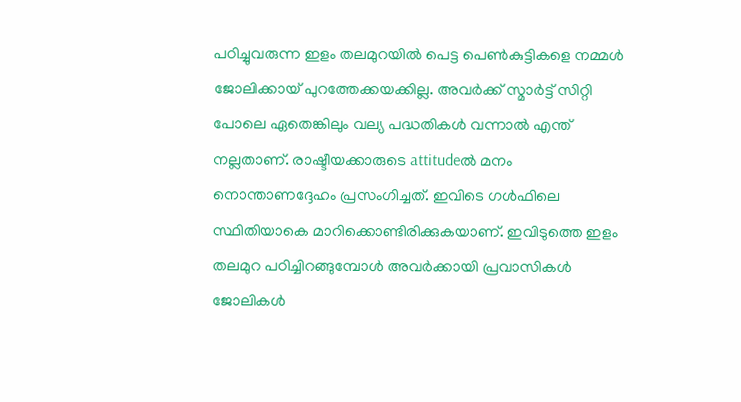പഠിച്ചുവരുന്ന ഇളം തലമുറയില്‍ പെട്ട പെണ്‍കുട്ടികളെ നമ്മള്‍ ജോലിക്കായ്‌ പുറത്തേക്കയക്കില്ല. അവര്‍ക്ക്‌ സ്മാര്‍ട്ട്‌ സിറ്റി പോലെ ഏതെങ്കിലും വല്യ പദ്ധതികള്‍ വന്നാല്‍ എന്ത്‌ നല്ലതാണ്‌. രാഷ്ടീയക്കാരുടെ attitudeല്‍ മനം നൊന്താണദ്ദേഹം പ്രസംഗിച്ചത്‌. ഇവിടെ ഗള്‍ഫിലെ സ്ഥിതിയാകെ മാറിക്കൊണ്ടിരിക്കുകയാണ്‌. ഇവിടുത്തെ ഇളം തലമുറ പഠിച്ചിറങ്ങുമ്പോള്‍ അവര്‍ക്കായി പ്രവാസികള്‍ ജോലികള്‍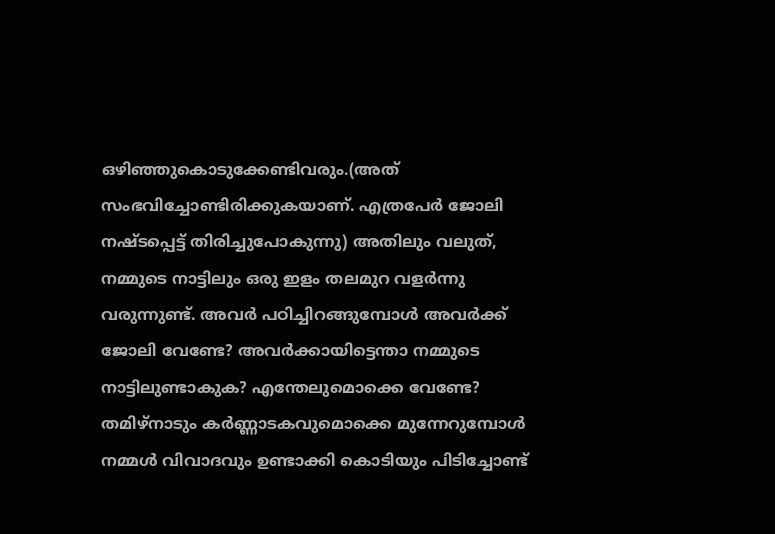ഒഴിഞ്ഞുകൊടുക്കേണ്ടിവരും.(അത്‌ സംഭവിച്ചോണ്ടിരിക്കുകയാണ്‌. എത്രപേര്‍ ജോലി നഷ്ടപ്പെട്ട്‌ തിരിച്ചുപോകുന്നു) അതിലും വലുത്‌, നമ്മുടെ നാട്ടിലും ഒരു ഇളം തലമുറ വളര്‍ന്നു വരുന്നുണ്ട്‌. അവര്‍ പഠിച്ചിറങ്ങുമ്പോള്‍ അവര്‍ക്ക്‌ ജോലി വേണ്ടേ? അവര്‍ക്കായിട്ടെന്താ നമ്മുടെ നാട്ടിലുണ്ടാകുക? എന്തേലുമൊക്കെ വേണ്ടേ? തമിഴ്നാടും കര്‍ണ്ണാടകവുമൊക്കെ മുന്നേറുമ്പോള്‍ നമ്മള്‍ വിവാദവും ഉണ്ടാക്കി കൊടിയും പിടിച്ചോണ്ട്‌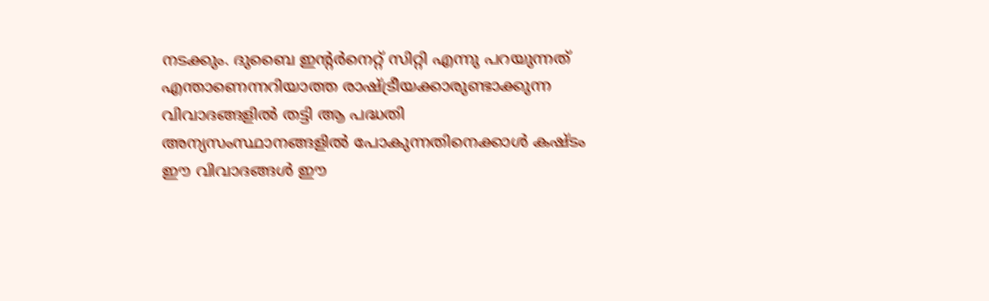നടക്കും. ദുബൈ ഇന്റര്‍നെറ്റ്‌ സിറ്റി എന്നു പറയുന്നത്‌ എന്താണെന്നറിയാത്ത രാഷ്ട്രീയക്കാരുണ്ടാക്കുന്ന വിവാദങ്ങളില്‍ തട്ടി ആ പദ്ധതി അന്യസംസ്ഥാനങ്ങളില്‍ പോകുന്നതിനെക്കാള്‍ കഷ്ടം ഈ വിവാദങ്ങള്‍ ഈ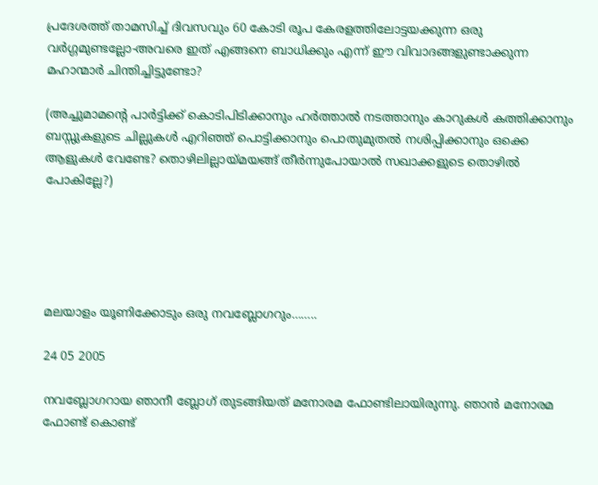പ്രദേശത്ത്‌ താമസിച്ച്‌ ദിവസവും 60 കോടി രൂപ കേരളത്തിലോട്ടയക്കുന്ന ഒരു വര്‍ഗ്ഗമുണ്ടല്ലോ-അവരെ ഇത്‌ എങ്ങനെ ബാധിക്കും എന്ന് ഈ വിവാദങ്ങളുണ്ടാക്കുന്ന മഹാന്മാര്‍ ചിന്തിച്ചിട്ടുണ്ടോ?

(അച്ചുമാമന്റെ പാര്‍ട്ടിക്ക്‌ കൊടിപിടിക്കാനും ഹര്‍ത്താല്‍ നടത്താനും കാറുകള്‍ കത്തിക്കാനും ബസ്സുകളുടെ ചില്ലുകള്‍ എറിഞ്ഞ്‌ പൊട്ടിക്കാനും പൊതുമുതല്‍ നശിപ്പിക്കാനും ഒക്കെ ആളുകള്‍ വേണ്ടേ? തൊഴിലില്ലായ്മയങ്ങ്‌ തീര്‍ന്നുപോയാല്‍ സഖാക്കളുടെ തൊഴില്‍ പോകില്ലേ?)





മലയാളം യൂണിക്കോടും ഒരു നവബ്ലോഗറും……..

24 05 2005

നവബ്ലോഗറായ ഞാനീ ബ്ലോഗ്‌ തുടങ്ങിയത്‌ മനോരമ ഫോണ്ടിലായിരുന്നു. ഞാന്‍ മനോരമ ഫോണ്ട്‌ കൊണ്ട്‌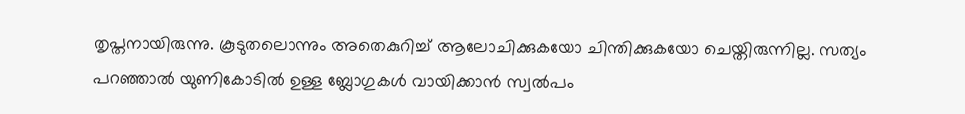തൃപ്തനായിരുന്നു. കൂടുതലൊന്നും അതെകുറിച്ച്‌ ആലോചിക്കുകയോ ചിന്തിക്കുകയോ ചെയ്തിരുന്നില്ല. സത്യം പറഞ്ഞാല്‍ യുണികോടില്‍ ഉള്ള ബ്ലോഗുകള്‍ വായിക്കാന്‍ സ്വല്‍പം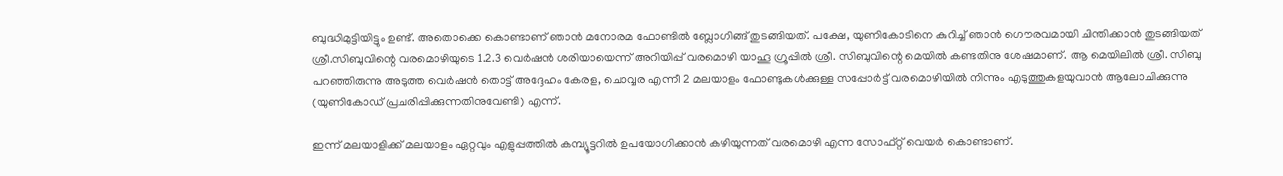ബുദ്ധിമുട്ടിയിട്ടും ഉണ്ട്‌. അതൊക്കെ കൊണ്ടാണ്‌ ഞാന്‍ മനോരമ ഫോണ്ടില്‍ ബ്ലോഗിങ്ങ്‌ തുടങ്ങിയത്‌. പക്ഷേ, യുണികോടിനെ കുറിച്ച്‌ ഞാന്‍ ഗൌരവമായി ചിന്തിക്കാന്‍ തുടങ്ങിയത്‌ ശ്രീ.സിബുവിന്റെ വരമൊഴിയുടെ 1.2.3 വെര്‍ഷന്‍ ശരിയായെന്ന്‌ അറിയിപ്പ്‌ വരമൊഴി യാഹൂ ഗ്രൂപ്പില്‍ ശ്രീ. സിബുവിന്റെ മെയില്‍ കണ്ടതിനു ശേഷമാണ്‌. ആ മെയിലില്‍ ശ്രീ. സിബു പറഞ്ഞിരുന്നു അടുത്ത വെര്‍ഷന്‍ തൊട്ട്‌ അദ്ദേഹം കേരള, ചൊവ്വര എന്നീ 2 മലയാളം ഫോണ്ടുകള്‍ക്കുള്ള സപ്പോര്‍ട്ട്‌ വരമൊഴിയില്‍ നിന്നും എടുത്തുകളയുവാന്‍ ആലോചിക്കുന്നു (യുണികോഡ്‌ പ്രചരിപ്പിക്കുന്നതിനുവേണ്ടി) എന്ന്‌.

ഇന്ന്‌ മലയാളിക്ക്‌ മലയാളം ഏറ്റവും എളുപ്പത്തില്‍ കമ്പ്യൂട്ടറില്‍ ഉപയോഗിക്കാന്‍ കഴിയുന്നത്‌ വരമൊഴി എന്ന സോഫ്റ്റ്‌ വെയര്‍ കൊണ്ടാണ്‌.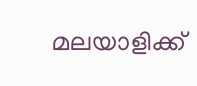മലയാളിക്ക്‌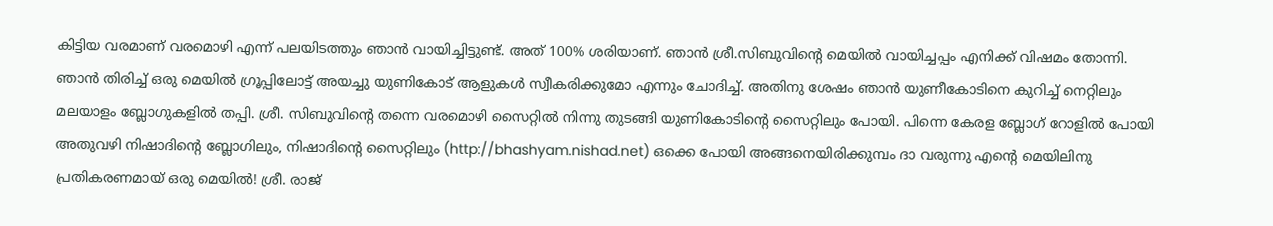കിട്ടിയ വരമാണ്‌ വരമൊഴി എന്ന്‌ പലയിടത്തും ഞാന്‍ വായിച്ചിട്ടുണ്ട്‌. അത്‌ 100% ശരിയാണ്‌. ഞാന്‍ ശ്രീ.സിബുവിന്റെ മെയില്‍ വായിച്ചപ്പം എനിക്ക്‌ വിഷമം തോന്നി. ഞാന്‍ തിരിച്ച്‌ ഒരു മെയില്‍ ഗ്രൂപ്പിലോട്ട്‌ അയച്ചു യുണികോട്‌ ആളുകള്‍ സ്വീകരിക്കുമോ എന്നും ചോദിച്ച്‌. അതിനു ശേഷം ഞാന്‍ യുണീകോടിനെ കുറിച്ച്‌ നെറ്റിലും മലയാളം ബ്ലോഗുകളില്‍ തപ്പി. ശ്രീ. സിബുവിന്റെ തന്നെ വരമൊഴി സൈറ്റില്‍ നിന്നു തുടങ്ങി യുണികോടിന്റെ സൈറ്റിലും പോയി. പിന്നെ കേരള ബ്ലോഗ്‌ റോളില്‍ പോയി അതുവഴി നിഷാദിന്റെ ബ്ലോഗിലും, നിഷാദിന്റെ സൈറ്റിലും (http://bhashyam.nishad.net) ഒക്കെ പോയി അങ്ങനെയിരിക്കുമ്പം ദാ വരുന്നു എന്റെ മെയിലിനു പ്രതികരണമായ്‌ ഒരു മെയില്‍! ശ്രീ. രാജ്‌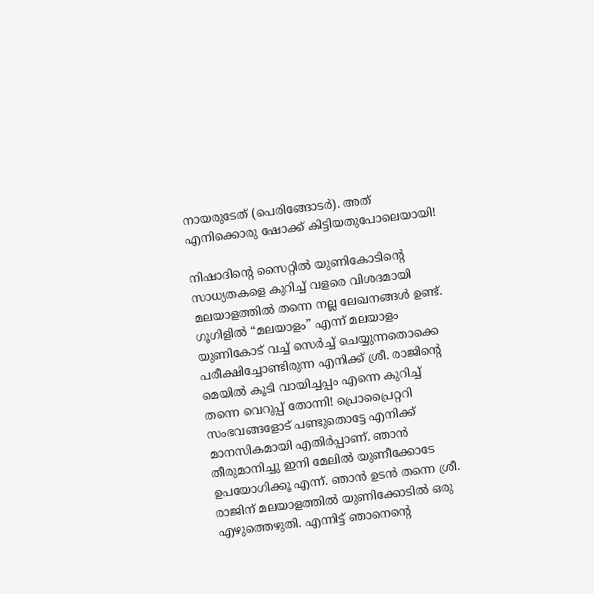നായരുടേത്‌ (പെരിങ്ങോടര്‍). അത്‌ എനിക്കൊരു ഷോക്ക്‌ കിട്ടിയതുപോലെയായി!

നിഷാദിന്റെ സൈറ്റില്‍ യുണികോടിന്റെ സാധ്യതകളെ കുറിച്ച്‌ വളരെ വിശദമായി മലയാളത്തില്‍ തന്നെ നല്ല ലേഖനങ്ങള്‍ ഉണ്ട്‌. ഗൂഗിളില്‍ “മലയാളം” എന്ന് മലയാളം യുണികോട്‌ വച്ച്‌ സെര്‍ച്ച്‌ ചെയ്യുന്നതൊക്കെ പരീക്ഷിച്ചോണ്ടിരുന്ന എനിക്ക്‌ ശ്രീ. രാജിന്റെ മെയില്‍ കൂടി വായിച്ചപ്പം എന്നെ കുറിച്ച്‌ തന്നെ വെറുപ്പ്‌ തോന്നി! പ്രൊപ്രൈറ്ററി സംഭവങ്ങളോട്‌ പണ്ടുതൊട്ടേ എനിക്ക്‌ മാനസികമായി എതിര്‍പ്പാണ്‌. ഞാന്‍ തീരുമാനിച്ചു ഇനി മേലില്‍ യുണീക്കോടേ ഉപയോഗിക്കൂ എന്ന്‌. ഞാന്‍ ഉടന്‍ തന്നെ ശ്രീ. രാജിന്‌ മലയാളത്തില്‍ യുണിക്കോടില്‍ ഒരു എഴുത്തെഴുതി. എന്നിട്ട്‌ ഞാനെന്റെ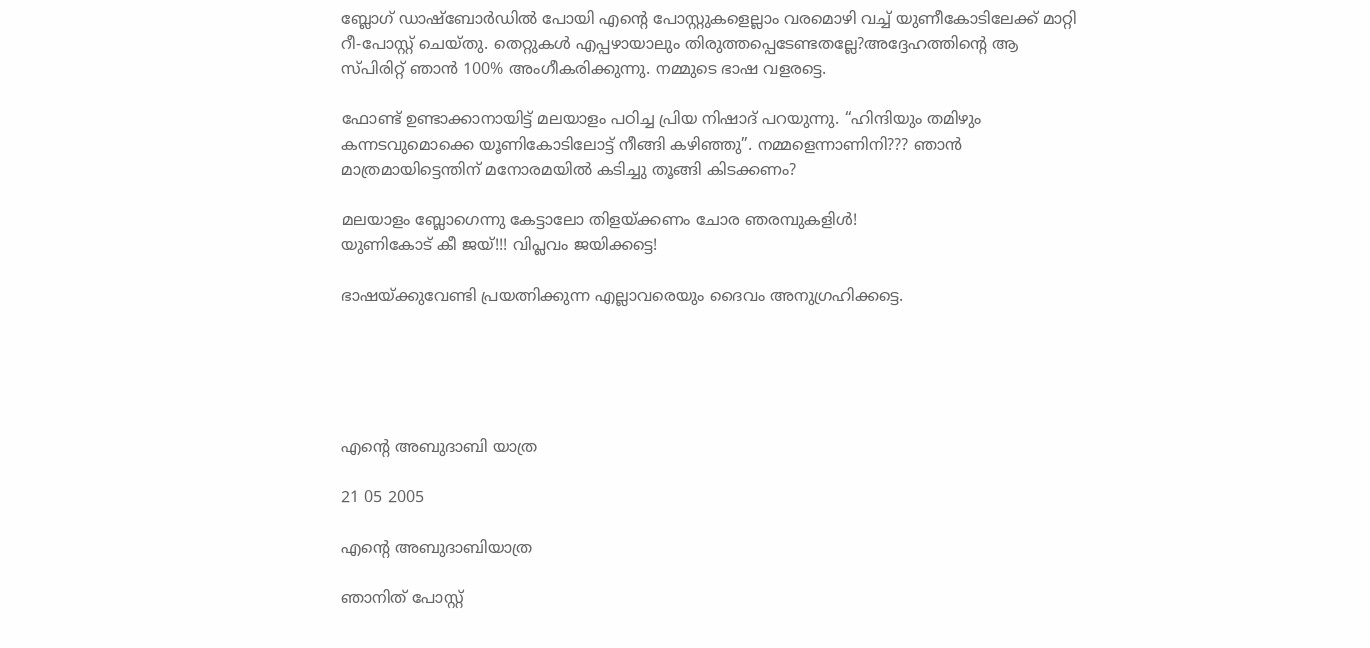ബ്ലോഗ്‌ ഡാഷ്ബോര്‍ഡില്‍ പോയി എന്റെ പോസ്റ്റുകളെല്ലാം വരമൊഴി വച്ച്‌ യുണീകോടിലേക്ക്‌ മാറ്റി റീ-പോസ്റ്റ്‌ ചെയ്തു. തെറ്റുകള്‍ എപ്പഴായാലും തിരുത്തപ്പെടേണ്ടതല്ലേ?അദ്ദേഹത്തിന്റെ ആ സ്പിരിറ്റ്‌ ഞാന്‍ 100% അംഗീകരിക്കുന്നു. നമ്മുടെ ഭാഷ വളരട്ടെ.

ഫോണ്ട്‌ ഉണ്ടാക്കാനായിട്ട്‌ മലയാളം പഠിച്ച പ്രിയ നിഷാദ്‌ പറയുന്നു. “ഹിന്ദിയും തമിഴും കന്നടവുമൊക്കെ യൂണികോടിലോട്ട്‌ നീങ്ങി കഴിഞ്ഞു”. നമ്മളെന്നാണിനി??? ഞാന്‍ മാത്രമായിട്ടെന്തിന്‌ മനോരമയില്‍ കടിച്ചു തൂങ്ങി കിടക്കണം?

മലയാളം ബ്ലോഗെന്നു കേട്ടാലോ തിളയ്ക്കണം ചോര ഞരമ്പുകളിള്‍!
യുണികോട്‌ കീ ജയ്‌!!! വിപ്ലവം ജയിക്കട്ടെ!

ഭാഷയ്ക്കുവേണ്ടി പ്രയത്നിക്കുന്ന എല്ലാവരെയും ദൈവം അനുഗ്രഹിക്കട്ടെ.





എന്റെ അബുദാബി യാത്ര

21 05 2005

എന്റെ അബുദാബിയാത്ര

ഞാനിത്‌ പോസ്റ്റ്‌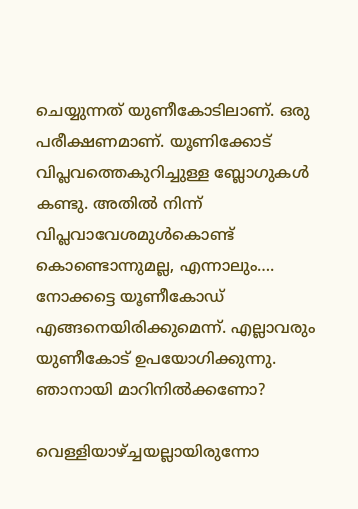ചെയ്യുന്നത്‌ യുണീകോടിലാണ്‌. ഒരു പരീക്ഷണമാണ്‌. യൂണിക്കോട്‌ വിപ്ലവത്തെകുറിച്ചുള്ള ബ്ലോഗുകള്‍ കണ്ടു. അതില്‍ നിന്ന് വിപ്ലവാവേശമുള്‍കൊണ്ട്‌ കൊണ്ടൊന്നുമല്ല, എന്നാലും…. നോക്കട്ടെ യൂണീകോഡ്‌ എങ്ങനെയിരിക്കുമെന്ന്. എല്ലാവരും യുണീകോട്‌ ഉപയോഗിക്കുന്നു. ഞാനായി മാറിനില്‍ക്കണോ?

വെള്ളിയാഴ്ച്ചയല്ലായിരുന്നോ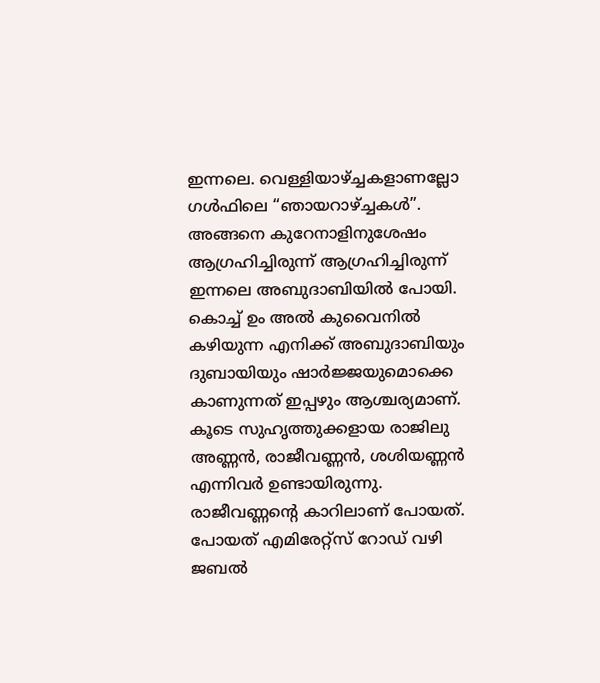ഇന്നലെ. വെള്ളിയാഴ്ച്ചകളാണല്ലോ ഗള്‍ഫിലെ “ഞായറാഴ്ച്ചകള്‍”. അങ്ങനെ കുറേനാളിനുശേഷം ആഗ്രഹിച്ചിരുന്ന് ആഗ്രഹിച്ചിരുന്ന് ഇന്നലെ അബുദാബിയില്‍ പോയി. കൊച്ച്‌ ഉം അല്‍ കുവൈനില്‍ കഴിയുന്ന എനിക്ക്‌ അബുദാബിയും ദുബായിയും ഷാര്‍ജ്ജയുമൊക്കെ കാണുന്നത്‌ ഇപ്പഴും ആശ്ചര്യമാണ്‌. കൂടെ സുഹൃത്തുക്കളായ രാജിലു അണ്ണന്‍, രാജീവണ്ണന്‍, ശശിയണ്ണന്‍ എന്നിവര്‍ ഉണ്ടായിരുന്നു. രാജീവണ്ണന്റെ കാറിലാണ്‌ പോയത്‌. പോയത്‌ എമിരേറ്റ്സ്‌ റോഡ്‌ വഴി ജബല്‍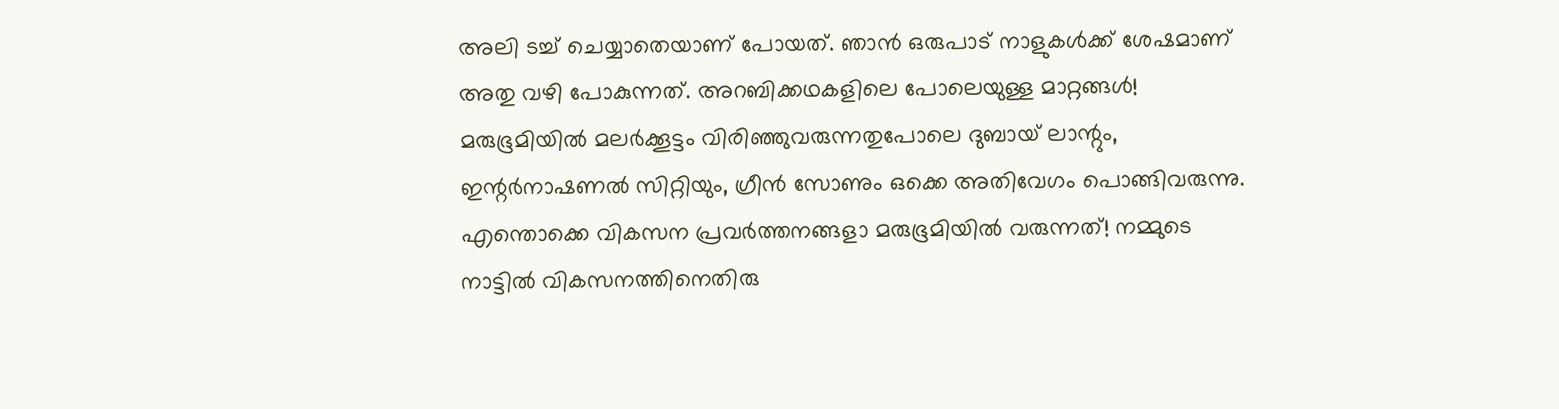അലി ടച്ച്‌ ചെയ്യാതെയാണ്‌ പോയത്‌. ഞാന്‍ ഒരുപാട്‌ നാളുകള്‍ക്ക്‌ ശേഷമാണ്‌ അതു വഴി പോകുന്നത്‌. അറബിക്കഥകളിലെ പോലെയുള്ള മാറ്റങ്ങള്‍! മരുഭൂമിയില്‍ മലര്‍ക്കൂട്ടം വിരിഞ്ഞുവരുന്നതുപോലെ ദുബായ്‌ ലാന്റും, ഇന്റര്‍നാഷണല്‍ സിറ്റിയും, ഗ്രീന്‍ സോണും ഒക്കെ അതിവേഗം പൊങ്ങിവരുന്നു. എന്തൊക്കെ വികസന പ്രവര്‍ത്തനങ്ങളാ മരുഭൂമിയില്‍ വരുന്നത്‌! നമ്മുടെ നാട്ടില്‍ വികസനത്തിനെതിരു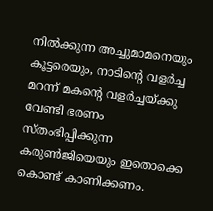നില്‍ക്കുന്ന അച്ചുമാമനെയും കൂട്ടരെയും, നാടിന്റെ വളര്‍ച്ച മറന്ന് മകന്റെ വളര്‍ച്ചയ്ക്കു വേണ്ടി ഭരണം സ്തംഭിപ്പിക്കുന്ന കരുണ്‍ജിയെയും ഇതൊക്കെ കൊണ്ട്‌ കാണിക്കണം.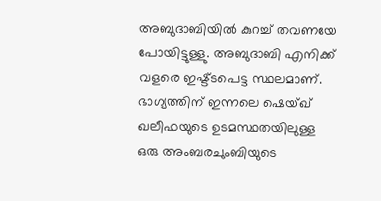അബുദാബിയില്‍ കുറച്ച്‌ തവണയേ പോയിട്ടുള്ളു. അബുദാബി എനിക്ക്‌ വളരെ ഇഷ്ട്ടപെട്ട സ്ഥലമാണ്‌. ഭാഗ്യത്തിന്‌ ഇന്നലെ ഷെയ്ഖ്‌ ഖലീഫയുടെ ഉടമസ്ഥതയിലുള്ള ഒരു അംബരചുംബിയുടെ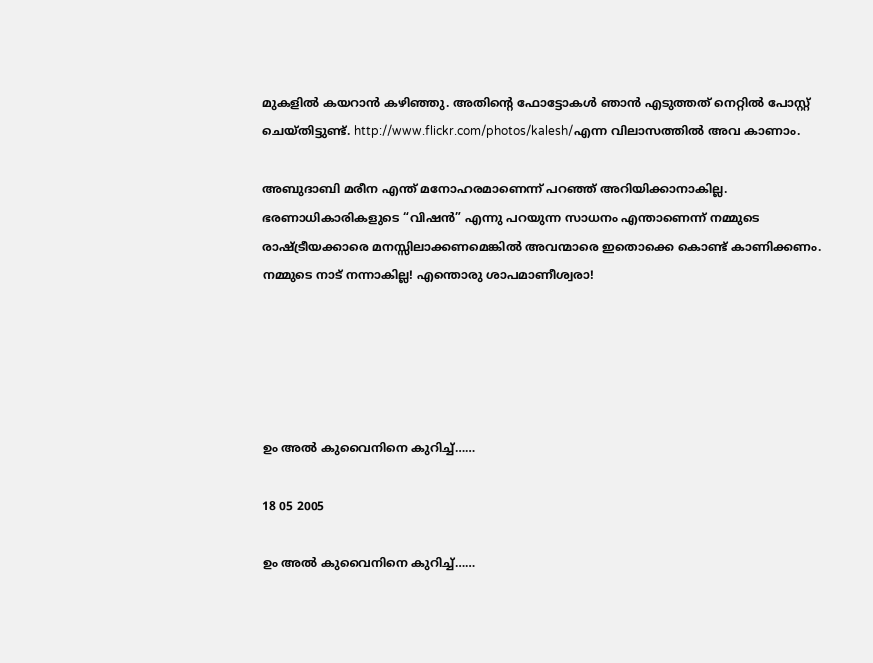മുകളില്‍ കയറാന്‍ കഴിഞ്ഞു. അതിന്റെ ഫോട്ടോകള്‍ ഞാന്‍ എടുത്തത്‌ നെറ്റില്‍ പോസ്റ്റ്‌ ചെയ്തിട്ടുണ്ട്‌. http://www.flickr.com/photos/kalesh/എന്ന വിലാസത്തില്‍ അവ കാണാം.

അബുദാബി മരീന എന്ത്‌ മനോഹരമാണെന്ന് പറഞ്ഞ്‌ അറിയിക്കാനാകില്ല. ഭരണാധികാരികളുടെ “വിഷന്‍” എന്നു പറയുന്ന സാധനം എന്താണെന്ന് നമ്മുടെ രാഷ്ട്രീയക്കാരെ മനസ്സിലാക്കണമെങ്കില്‍ അവന്മാരെ ഇതൊക്കെ കൊണ്ട്‌ കാണിക്കണം. നമ്മുടെ നാട്‌ നന്നാകില്ല! എന്തൊരു ശാപമാണീശ്വരാ!





ഉം അല്‍ കുവൈനിനെ കുറിച്ച്‌……

18 05 2005

ഉം അല്‍ കുവൈനിനെ കുറിച്ച്‌……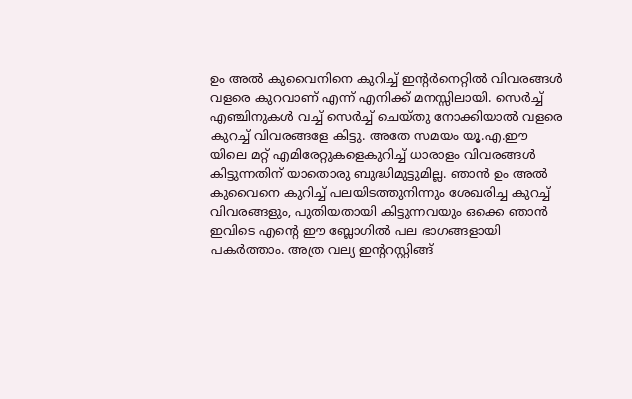ഉം അല്‍ കുവൈനിനെ കുറിച്ച്‌ ഇന്റര്‍നെറ്റില്‍ വിവരങ്ങള്‍ വളരെ കുറവാണ്‌ എന്ന് എനിക്ക്‌ മനസ്സിലായി. സെര്‍ച്ച്‌ എഞ്ചിനുകള്‍ വച്ച്‌ സെര്‍ച്ച്‌ ചെയ്തു നോക്കിയാല്‍ വളരെ കുറച്ച്‌ വിവരങ്ങളേ കിട്ടു. അതേ സമയം യൂ.എ.ഈ യിലെ മറ്റ്‌ എമിരേറ്റുകളെകുറിച്ച്‌ ധാരാളം വിവരങ്ങള്‍ കിട്ടുന്നതിന്‌ യാതൊരു ബുദ്ധിമുട്ടുമില്ല. ഞാന്‍ ഉം അല്‍ കുവൈനെ കുറിച്ച്‌ പലയിടത്തുനിന്നും ശേഖരിച്ച കുറച്ച്‌ വിവരങ്ങളും, പുതിയതായി കിട്ടുന്നവയും ഒക്കെ ഞാന്‍ ഇവിടെ എന്റെ ഈ ബ്ലോഗില്‍ പല ഭാഗങ്ങളായി പകര്‍ത്താം. അത്ര വല്യ ഇന്ററസ്റ്റിങ്ങ്‌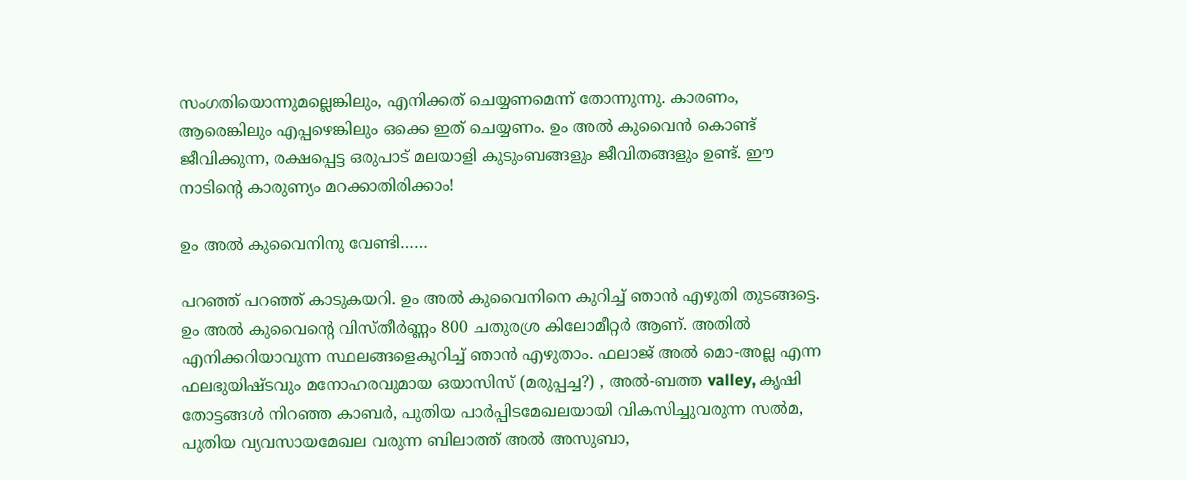സംഗതിയൊന്നുമല്ലെങ്കിലും, എനിക്കത്‌ ചെയ്യണമെന്ന് തോന്നുന്നു. കാരണം, ആരെങ്കിലും എപ്പഴെങ്കിലും ഒക്കെ ഇത്‌ ചെയ്യണം. ഉം അല്‍ കുവൈന്‍ കൊണ്ട്‌ ജീവിക്കുന്ന, രക്ഷപ്പെട്ട ഒരുപാട്‌ മലയാളി കുടുംബങ്ങളും ജീവിതങ്ങളും ഉണ്ട്‌. ഈ നാടിന്റെ കാരുണ്യം മറക്കാതിരിക്കാം!

ഉം അല്‍ കുവൈനിനു വേണ്ടി……

പറഞ്ഞ്‌ പറഞ്ഞ്‌ കാടുകയറി. ഉം അല്‍ കുവൈനിനെ കുറിച്ച്‌ ഞാന്‍ എഴുതി തുടങ്ങട്ടെ. ഉം അല്‍ കുവൈന്റെ വിസ്തീര്‍ണ്ണം 800 ചതുരശ്ര കിലോമീറ്റര്‍ ആണ്‌. അതില്‍ എനിക്കറിയാവുന്ന സ്ഥലങ്ങളെകുറിച്ച്‌ ഞാന്‍ എഴുതാം. ഫലാജ്‌ അല്‍ മൊ-അല്ല എന്ന ഫലഭുയിഷ്ടവും മനോഹരവുമായ ഒയാസിസ്‌ (മരുപ്പച്ച?) , അല്‍-ബത്ത valley, കൃഷി തോട്ടങ്ങള്‍ നിറഞ്ഞ കാബര്‍, പുതിയ പാര്‍പ്പിടമേഖലയായി വികസിച്ചുവരുന്ന സല്‍മ, പുതിയ വ്യവസായമേഖല വരുന്ന ബിലാത്ത്‌ അല്‍ അസുബാ,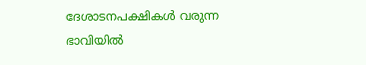ദേശാടനപക്ഷികള്‍ വരുന്ന ഭാവിയില്‍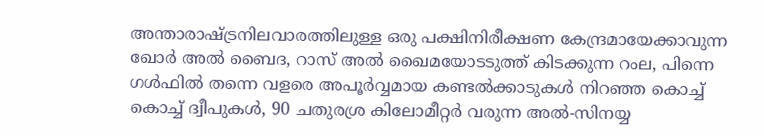അന്താരാഷ്ട്രനിലവാരത്തിലുള്ള ഒരു പക്ഷിനിരീക്ഷണ കേന്ദ്രമായേക്കാവുന്ന ഖോര്‍ അല്‍ ബൈദ, റാസ്‌ അല്‍ ഖൈമയോടടുത്ത്‌ കിടക്കുന്ന റംല, പിന്നെ ഗള്‍ഫില്‍ തന്നെ വളരെ അപൂര്‍വ്വമായ കണ്ടല്‍ക്കാടുകള്‍ നിറഞ്ഞ കൊച്ച്‌ കൊച്ച്‌ ദ്വീപുകള്‍, 90 ചതുരശ്ര കിലോമീറ്റര്‍ വരുന്ന അല്‍-സിനയ്യ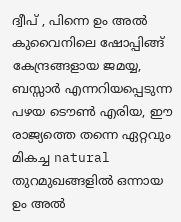ദ്വീപ്‌ , പിന്നെ ഉം അല്‍ കുവൈനിലെ ഷോപ്പിങ്ങ്‌ കേന്ദ്രങ്ങളായ ജമയ്യ, ബസ്സാര്‍ എന്നറിയപ്പെടുന്ന പഴയ ടൌണ്‍ എരിയ, ഈ രാജ്യത്തെ തന്നെ ഏറ്റവും മികച്ച natural തുറമുഖങ്ങളില്‍ ഒന്നായ ഉം അല്‍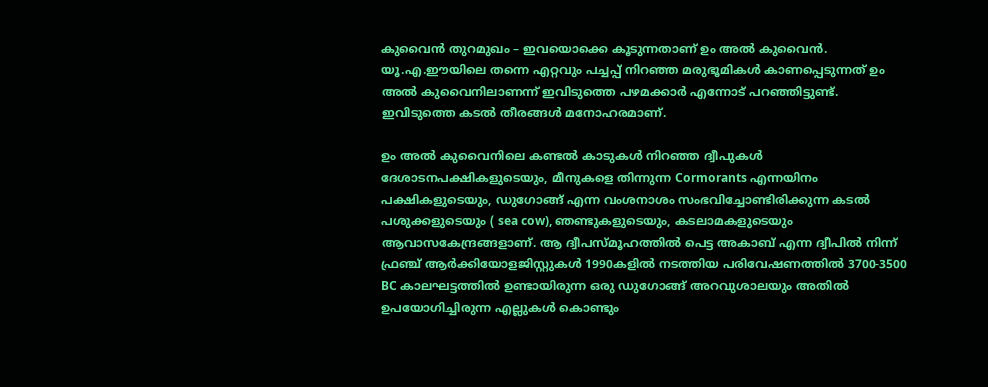കുവൈന്‍ തുറമുഖം – ഇവയൊക്കെ കൂടുന്നതാണ്‌ ഉം അല്‍ കുവൈന്‍. യൂ.എ.ഈയിലെ തന്നെ എറ്റവും പച്ചപ്പ്‌ നിറഞ്ഞ മരുഭൂമികള്‍ കാണപ്പെടുന്നത്‌ ഉം അല്‍ കുവൈനിലാണന്ന് ഇവിടുത്തെ പഴമക്കാര്‍ എന്നോട്‌ പറഞ്ഞിട്ടുണ്ട്‌. ഇവിടുത്തെ കടല്‍ തീരങ്ങള്‍ മനോഹരമാണ്‌.

ഉം അല്‍ കുവൈനിലെ കണ്ടല്‍ കാടുകള്‍ നിറഞ്ഞ ദ്വീപുകള്‍ ദേശാടനപക്ഷികളുടെയും, മീനുകളെ തിന്നുന്ന Cormorants എന്നയിനം പക്ഷികളുടെയും, ഡുഗോങ്ങ്‌ എന്ന വംശനാശം സംഭവിച്ചോണ്ടിരിക്കുന്ന കടല്‍ പശുക്കളുടെയും ( sea cow), ഞണ്ടുകളുടെയും, കടലാമകളുടെയും ആവാസകേന്ദ്രങ്ങളാണ്‌. ആ ദ്വീപസ്മൂഹത്തില്‍ പെട്ട അകാബ്‌ എന്ന ദ്വീപില്‍ നിന്ന് ഫ്രഞ്ച്‌ ആര്‍ക്കിയോളജിസ്റ്റുകള്‍ 1990കളില്‍ നടത്തിയ പരിവേഷണത്തില്‍ 3700-3500 BC കാലഘട്ടത്തില്‍ ഉണ്ടായിരുന്ന ഒരു ഡുഗോങ്ങ്‌ അറവുശാലയും അതില്‍ ഉപയോഗിച്ചിരുന്ന എല്ലുകള്‍ കൊണ്ടും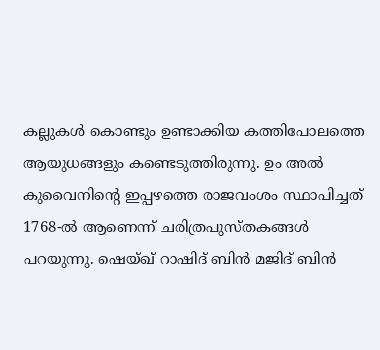കല്ലുകള്‍ കൊണ്ടും ഉണ്ടാക്കിയ കത്തിപോലത്തെ ആയുധങ്ങളും കണ്ടെടുത്തിരുന്നു. ഉം അല്‍ കുവൈനിന്റെ ഇപ്പഴത്തെ രാജവംശം സ്ഥാപിച്ചത്‌ 1768-ല്‍ ആണെന്ന് ചരിത്രപുസ്തകങ്ങള്‍ പറയുന്നു. ഷെയ്ഖ്‌ റാഷിദ്‌ ബിന്‍ മജിദ്‌ ബിന്‍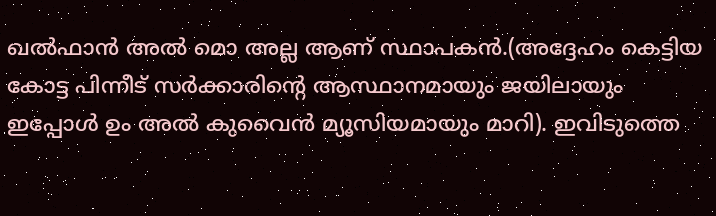ഖല്‍ഫാന്‍ അല്‍ മൊ അല്ല ആണ്‌ സ്ഥാപകന്‍.(അദ്ദേഹം കെട്ടിയ കോട്ട പിന്നീട്‌ സര്‍ക്കാരിന്റെ ആസ്ഥാനമായും ജയിലായും ഇപ്പോള്‍ ഉം അല്‍ കുവൈന്‍ മ്യൂസിയമായും മാറി). ഇവിടുത്തെ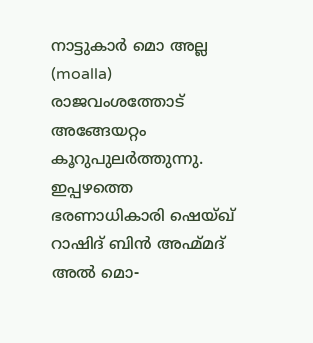നാട്ടുകാര്‍ മൊ അല്ല (moalla) രാജവംശത്തോട്‌ അങ്ങേയറ്റം കൂറുപുലര്‍ത്തുന്നു. ഇപ്പഴത്തെ ഭരണാധികാരി ഷെയ്ഖ്‌ റാഷിദ്‌ ബിന്‍ അഹ്മ്മദ്‌ അല്‍ മൊ-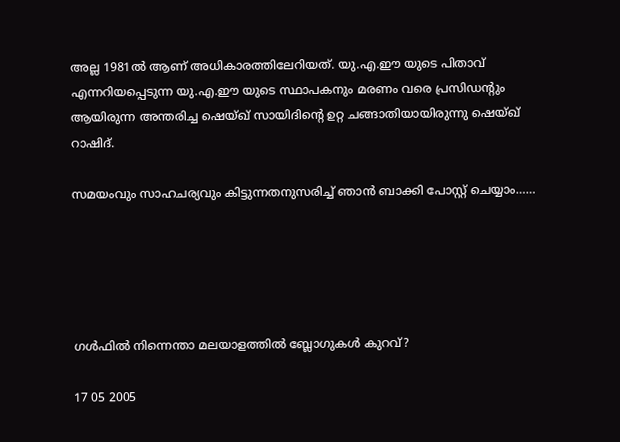അല്ല 1981ല്‍ ആണ്‌ അധികാരത്തിലേറിയത്‌. യു.എ.ഈ യുടെ പിതാവ്‌ എന്നറിയപ്പെടുന്ന യു.എ.ഈ യുടെ സ്ഥാപകനും മരണം വരെ പ്രസിഡന്റും ആയിരുന്ന അന്തരിച്ച ഷെയ്ഖ്‌ സായിദിന്റെ ഉറ്റ ചങ്ങാതിയായിരുന്നു ഷെയ്ഖ്‌ റാഷിദ്‌.

സമയംവും സാഹചര്യവും കിട്ടുന്നതനുസരിച്ച്‌ ഞാന്‍ ബാക്കി പോസ്റ്റ്‌ ചെയ്യാം……





ഗള്‍ഫില്‍ നിന്നെന്താ മലയാളത്തില്‍ ബ്ലോഗുകള്‍ കുറവ്‌?

17 05 2005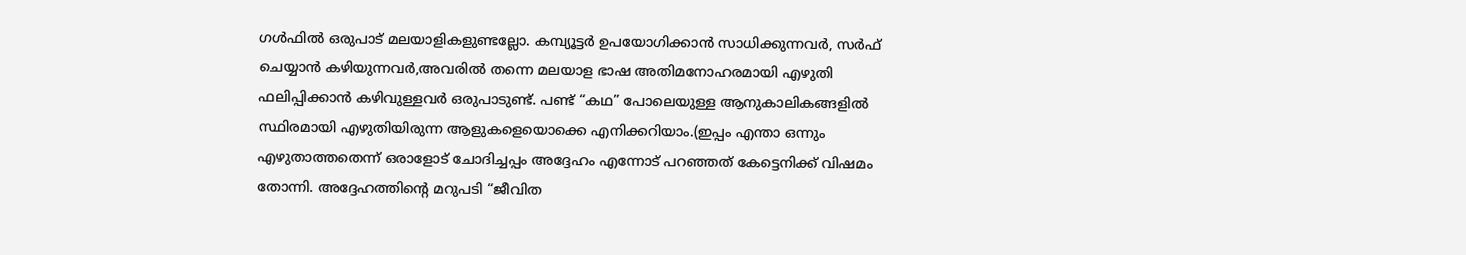ഗള്‍ഫില്‍ ഒരുപാട്‌ മലയാളികളുണ്ടല്ലോ. കമ്പ്യൂട്ടര്‍ ഉപയോഗിക്കാന്‍ സാധിക്കുന്നവര്‍, സര്‍ഫ്‌ ചെയ്യാന്‍ കഴിയുന്നവര്‍,അവരില്‍ തന്നെ മലയാള ഭാഷ അതിമനോഹരമായി എഴുതി ഫലിപ്പിക്കാന്‍ കഴിവുള്ളവര്‍ ഒരുപാടുണ്ട്‌. പണ്ട്‌ “കഥ” പോലെയുള്ള ആനുകാലികങ്ങളില്‍ സ്ഥിരമായി എഴുതിയിരുന്ന ആളുകളെയൊക്കെ എനിക്കറിയാം.(ഇപ്പം എന്താ ഒന്നും എഴുതാത്തതെന്ന് ഒരാളോട്‌ ചോദിച്ചപ്പം അദ്ദേഹം എന്നോട്‌ പറഞ്ഞത്‌ കേട്ടെനിക്ക്‌ വിഷമം തോന്നി. അദ്ദേഹത്തിന്റെ മറുപടി “ജീവിത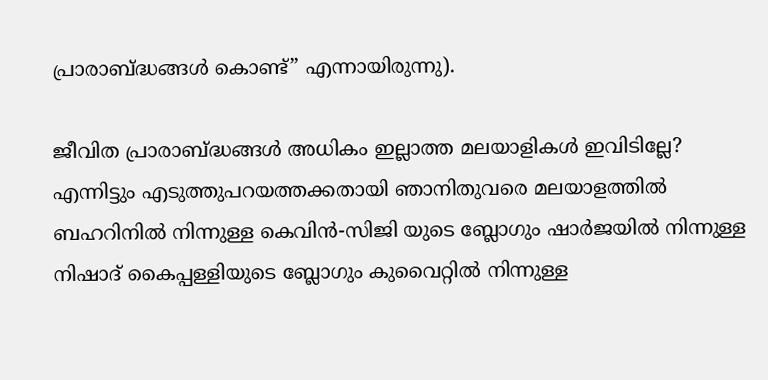പ്രാരാബ്ദ്ധങ്ങള്‍ കൊണ്ട്‌” എന്നായിരുന്നു).

ജീവിത പ്രാരാബ്ദ്ധങ്ങള്‍ അധികം ഇല്ലാത്ത മലയാളികള്‍ ഇവിടില്ലേ? എന്നിട്ടും എടുത്തുപറയത്തക്കതായി ഞാനിതുവരെ മലയാളത്തില്‍ ബഹറിനില്‍ നിന്നുള്ള കെവിന്‍-സിജി യുടെ ബ്ലോഗും ഷാര്‍ജയില്‍ നിന്നുള്ള നിഷാദ്‌ കൈപ്പള്ളിയുടെ ബ്ലോഗും കുവൈറ്റില്‍ നിന്നുള്ള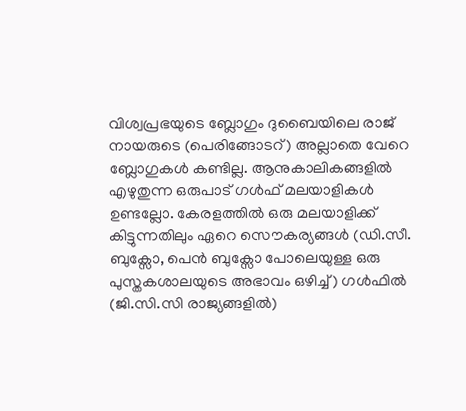വിശ്വപ്രഭയുടെ ബ്ലോഗും ദുബൈയിലെ രാജ് നായരുടെ (പെരിങ്ങോടറ്) അല്ലാതെ വേറെ ബ്ലോഗുകള്‍ കണ്ടില്ല. ആനുകാലികങ്ങളില്‍ എഴുതുന്ന ഒരുപാട്‌ ഗള്‍ഫ്‌ മലയാളികള്‍ ഉണ്ടല്ലോ. കേരളത്തില്‍ ഒരു മലയാളിക്ക്‌ കിട്ടുന്നതിലും ഏറെ സൌകര്യങ്ങള്‍ (ഡി.സീ. ബുക്സോ, പെന്‍ ബുക്സോ പോലെയുള്ള ഒരു പുസ്തകശാലയുടെ അഭാവം ഒഴിച്ച്‌) ഗള്‍ഫില്‍ (ജി.സി.സി രാജ്യങ്ങളില്‍)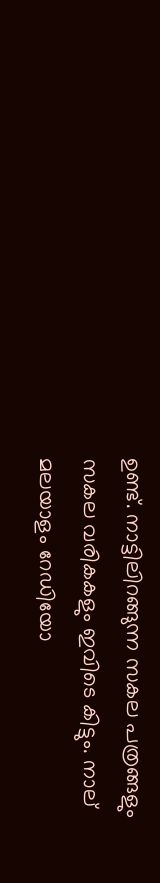ഉണ്ട്‌. നാട്ടിലിറങ്ങുന്ന സകല പത്രങ്ങളും സകല വരികകളും ഇവിടെ കിട്ടും. നാല്‌ മലയാളം റേഡിയോ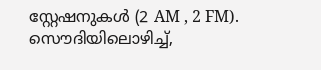സ്റ്റേഷനുകള്‍ (2 AM , 2 FM). സൌദിയിലൊഴിച്ച്‌,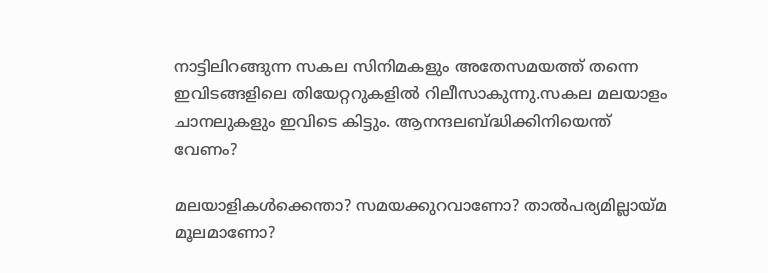നാട്ടിലിറങ്ങുന്ന സകല സിനിമകളും അതേസമയത്ത്‌ തന്നെ ഇവിടങ്ങളിലെ തിയേറ്ററുകളില്‍ റിലീസാകുന്നു.സകല മലയാളം ചാനലുകളും ഇവിടെ കിട്ടും. ആനന്ദലബ്ദ്ധിക്കിനിയെന്ത്‌ വേണം?

മലയാളികള്‍ക്കെന്താ? സമയക്കുറവാണോ? താല്‍പര്യമില്ലായ്മ മൂലമാണോ?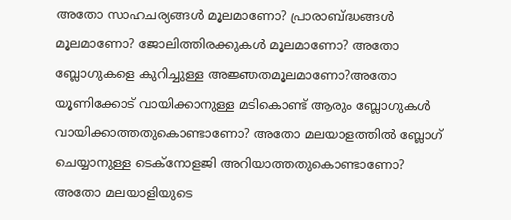അതോ സാഹചര്യങ്ങള്‍ മൂലമാണോ? പ്രാരാബ്ദ്ധങ്ങള്‍ മൂലമാണോ? ജോലിത്തിരക്കുകള്‍ മൂലമാണോ? അതോ ബ്ലോഗുകളെ കുറിച്ചുള്ള അജ്ഞതമൂലമാണോ?അതോ യൂണിക്കോട്‌ വായിക്കാനുള്ള മടികൊണ്ട്‌ ആരും ബ്ലോഗുകള്‍ വായിക്കാത്തതുകൊണ്ടാണോ? അതോ മലയാളത്തില്‍ ബ്ലോഗ്‌ ചെയ്യാനുള്ള ടെക്നോളജി അറിയാത്തതുകൊണ്ടാണോ? അതോ മലയാളിയുടെ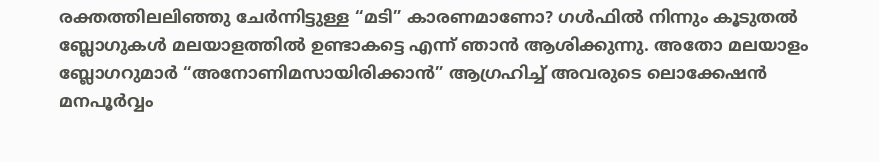രക്തത്തിലലിഞ്ഞു ചേര്‍ന്നിട്ടുള്ള “മടി” കാരണമാണോ? ഗള്‍ഫില്‍ നിന്നും കൂടുതല്‍ ബ്ലോഗുകള്‍ മലയാളത്തില്‍ ഉണ്ടാകട്ടെ എന്ന് ഞാന്‍ ആശിക്കുന്നു. അതോ മലയാളം ബ്ലോഗറുമാര്‍ “അനോണിമസായിരിക്കാന്‍” ആഗ്രഹിച്ച്‌ അവരുടെ ലൊക്കേഷന്‍ മനപൂര്‍വ്വം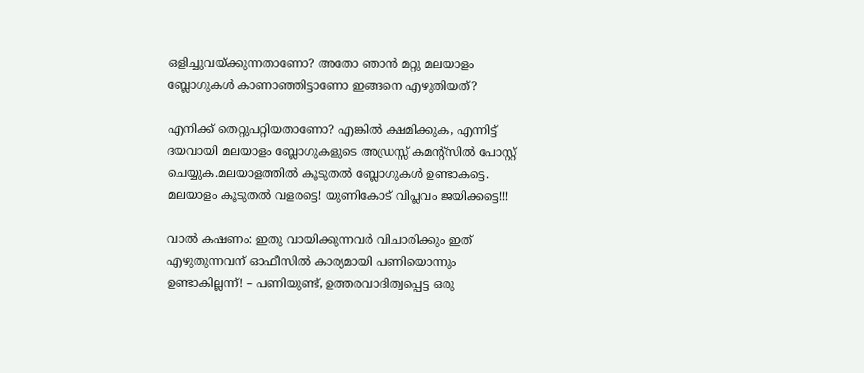ഒളിച്ചുവയ്ക്കുന്നതാണോ? അതോ ഞാന്‍ മറ്റു മലയാളം ബ്ലോഗുകള്‍ കാണാഞ്ഞിട്ടാണോ ഇങ്ങനെ എഴുതിയത്‌?

എനിക്ക്‌ തെറ്റുപറ്റിയതാണോ? എങ്കില്‍ ക്ഷമിക്കുക, എന്നിട്ട്‌ ദയവായി മലയാളം ബ്ലോഗുകളുടെ അഡ്രസ്സ്‌ കമന്റ്സില്‍ പോസ്റ്റ്‌ ചെയ്യുക.മലയാളത്തില്‍ കൂടുതല്‍ ബ്ലോഗുകള്‍ ഉണ്ടാകട്ടെ. മലയാളം കൂടുതല്‍ വളരട്ടെ! യുണികോട്‌ വിപ്ലവം ജയിക്കട്ടെ!!!

വാല്‍ കഷണം: ഇതു വായിക്കുന്നവര്‍ വിചാരിക്കും ഇത്‌ എഴുതുന്നവന്‌ ഓഫീസില്‍ കാര്യമായി പണിയൊന്നും ഉണ്ടാകില്ലന്ന്! – പണിയുണ്ട്‌, ഉത്തരവാദിത്വപ്പെട്ട ഒരു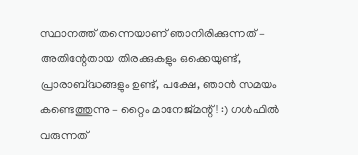സ്ഥാനത്ത്‌ തന്നെയാണ്‌ ഞാനിരിക്കുന്നത്‌ – അതിന്റേതായ തിരക്കുകളും ഒക്കെയുണ്ട്‌, പ്രാരാബ്ദ്ധങ്ങളും ഉണ്ട്‌, പക്ഷേ, ഞാന്‍ സമയം കണ്ടെത്തുന്നു – റ്റൈം മാനേജ്‌മന്റ്‌ ! :) ഗള്‍ഫില്‍ വരുന്നത്‌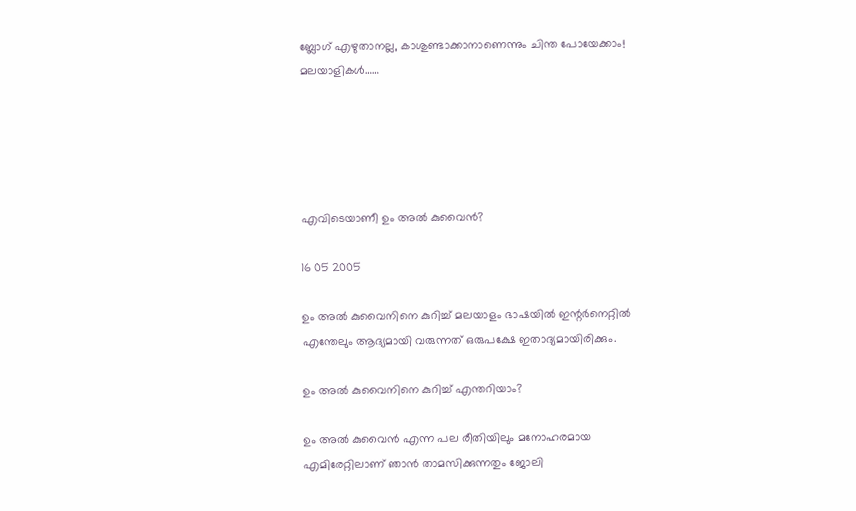ബ്ലോഗ്‌ എഴുതാനല്ല, കാശുണ്ടാക്കാനാണെന്നും ചിന്ത പോയേക്കാം! മലയാളികള്‍……





എവിടെയാണീ ഉം അല്‍ കുവൈന്‍?

16 05 2005

ഉം അല്‍ കുവൈനിനെ കുറിച്ച്‌ മലയാളം ഭാഷയില്‍ ഇന്റര്‍നെറ്റില്‍ എന്തേലും ആദ്യമായി വരുന്നത്‌ ഒരുപക്ഷേ ഇതാദ്യമായിരിക്കും.

ഉം അല്‍ കുവൈനിനെ കുറിച്ച്‌ എന്തറിയാം?

ഉം അല്‍ കുവൈന്‍ എന്ന പല രീതിയിലും മനോഹരമായ എമിരേറ്റിലാണ്‌ ഞാന്‍ താമസിക്കുന്നതും ജോലി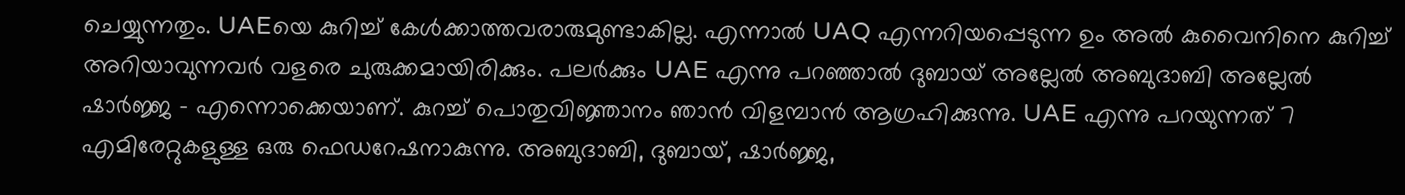ചെയ്യുന്നതും. UAEയെ കുറിച്ച്‌ കേള്‍ക്കാത്തവരാരുമുണ്ടാകില്ല. എന്നാല്‍ UAQ എന്നറിയപ്പെടുന്ന ഉം അല്‍ കുവൈനിനെ കുറിച്ച്‌ അറിയാവുന്നവര്‍ വളരെ ചുരുക്കമായിരിക്കും. പലര്‍ക്കും UAE എന്നു പറഞ്ഞാല്‍ ദുബായ്‌ അല്ലേല്‍ അബുദാബി അല്ലേല്‍ ഷാര്‍ജ്ജ – എന്നൊക്കെയാണ്‌. കുറച്ച്‌ പൊതുവിജ്ഞാനം ഞാന്‍ വിളമ്പാന്‍ ആഗ്രഹിക്കുന്നു. UAE എന്നു പറയുന്നത്‌ 7 എമിരേറ്റുകളുള്ള ഒരു ഫെഡറേഷനാകുന്നു. അബുദാബി, ദുബായ്‌, ഷാര്‍ജ്ജ,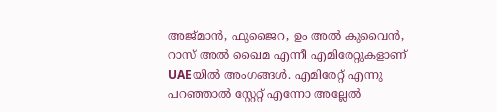അജ്മാന്‍, ഫുജൈറ, ഉം അല്‍ കുവൈന്‍, റാസ്‌ അല്‍ ഖൈമ എന്നീ എമിരേറ്റുകളാണ്‌ UAEയില്‍ അംഗങ്ങള്‍. എമിരേറ്റ്‌ എന്നു പറഞ്ഞാല്‍ സ്റ്റേറ്റ്‌ എന്നോ അല്ലേല്‍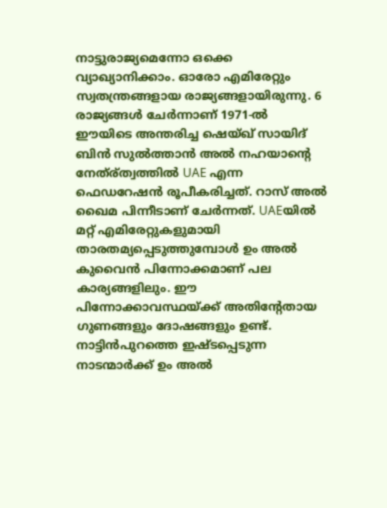നാട്ടുരാജ്യമെന്നോ ഒക്കെ വ്യാഖ്യാനിക്കാം. ഓരോ എമിരേറ്റും സ്വതന്ത്രങ്ങളായ രാജ്യങ്ങളായിരുന്നു. 6 രാജ്യങ്ങള്‍ ചേര്‍ന്നാണ്‌ 1971-ല്‍ ഈയിടെ അന്തരിച്ച ഷെയ്ഖ്‌ സായിദ്‌ ബിന്‍ സുല്‍ത്താന്‍ അല്‍ നഹയാന്റെ നേത്ര്ത്വത്തില്‍ UAE എന്ന ഫെഡറേഷന്‍ രൂപീകരിച്ചത്‌. റാസ്‌ അല്‍ ഖൈമ പിന്നീടാണ്‌ ചേര്‍ന്നത്‌. UAEയില്‍ മറ്റ്‌ എമിരേറ്റുകളുമായി താരതമ്യപ്പെടുത്തുമ്പോള്‍ ഉം അല്‍ കുവൈന്‍ പിന്നോക്കമാണ്‌ പല കാര്യങ്ങളിലും. ഈ പിന്നോക്കാവസ്ഥയ്ക്ക്‌ അതിന്റേതായ ഗുണങ്ങളും ദോഷങ്ങളും ഉണ്ട്‌. നാട്ടിന്‍പുറത്തെ ഇഷ്ടപ്പെടുന്ന നാടന്മാര്‍ക്ക്‌ ഉം അല്‍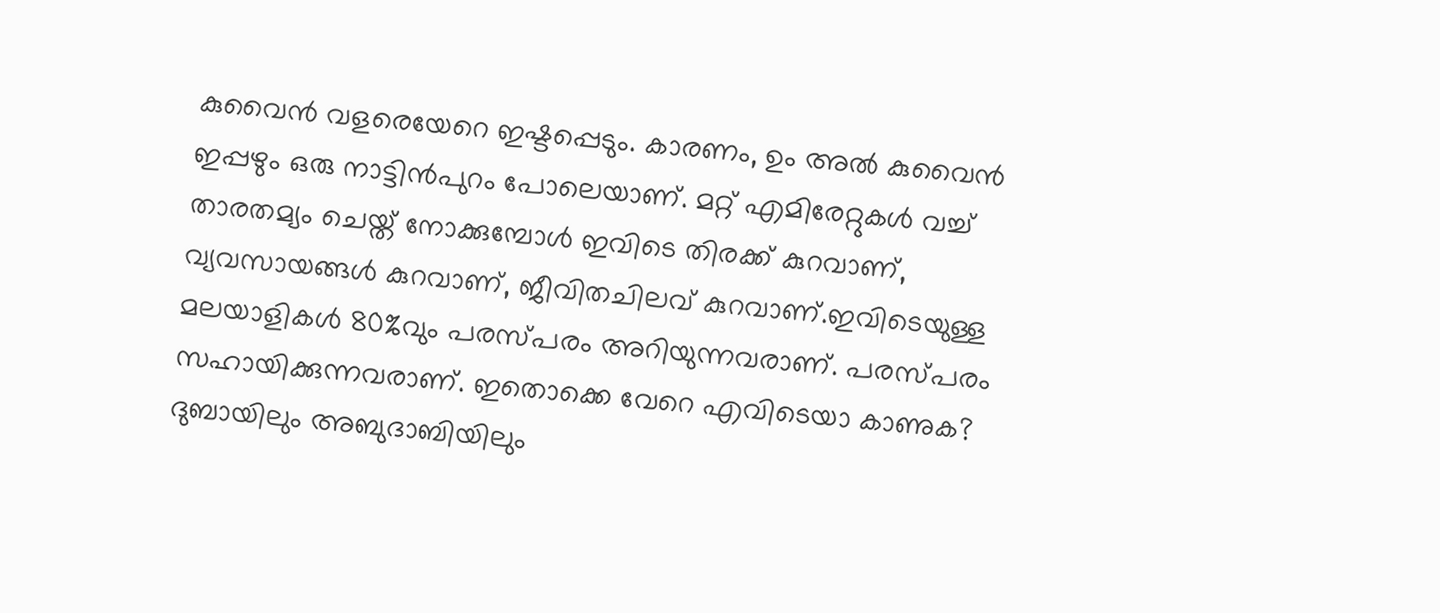കുവൈന്‍ വളരെയേറെ ഇഷ്ടപ്പെടും. കാരണം, ഉം അല്‍ കുവൈന്‍ ഇപ്പഴും ഒരു നാട്ടിന്‍പുറം പോലെയാണ്‌. മറ്റ്‌ എമിരേറ്റുകള്‍ വച്ച്‌ താരതമ്യം ചെയ്ത്‌ നോക്കുമ്പോള്‍ ഇവിടെ തിരക്ക്‌ കുറവാണ്‌, വ്യവസായങ്ങള്‍ കുറവാണ്‌, ജീവിതചിലവ്‌ കുറവാണ്‌.ഇവിടെയുള്ള മലയാളികള്‍ 80%വും പരസ്പരം അറിയുന്നവരാണ്‌. പരസ്പരം സഹായിക്കുന്നവരാണ്‌. ഇതൊക്കെ വേറെ എവിടെയാ കാണുക? ദുബായിലും അബുദാബിയിലും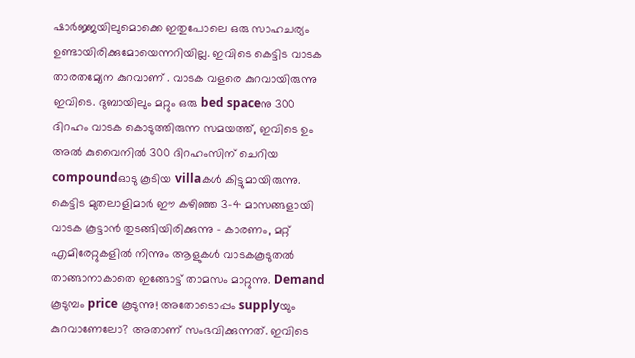ഷാര്‍ജ്ജയിലുമൊക്കെ ഇതുപോലെ ഒരു സാഹചര്യം ഉണ്ടായിരിക്കുമോയെന്നറിയില്ല. ഇവിടെ കെട്ടിട വാടക താരതമ്യേന കുറവാണ്‌ . വാടക വളരെ കുറവായിരുന്നു ഇവിടെ. ദുബായിലും മറ്റും ഒരു bed spaceനു 300 ദിറഹം വാടക കൊടുത്തിരുന്ന സമയത്ത്‌, ഇവിടെ ഉം അല്‍ കുവൈനില്‍ 300 ദിറഹംസിന്‌ ചെറിയ compoundഓടു കൂടിയ villaകള്‍ കിട്ടുമായിരുന്നു. കെട്ടിട മുതലാളിമാര്‍ ഈ കഴിഞ്ഞ 3-4 മാസങ്ങളായി വാടക കൂട്ടാന്‍ തുടങ്ങിയിരിക്കുന്നു – കാരണം, മറ്റ്‌ എമിരേറ്റുകളില്‍ നിന്നും ആളുകള്‍ വാടകകൂടുതല്‍ താങ്ങാനാകാതെ ഇങ്ങോട്ട്‌ താമസം മാറ്റുന്നു. Demand കൂടുമ്പം price കൂടുന്നു! അതോടൊപ്പം supplyയും കുറവാണേലോ? അതാണ്‌ സംഭവിക്കുന്നത്‌. ഇവിടെ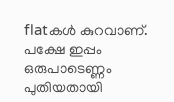flatകള്‍ കുറവാണ്‌. പക്ഷേ ഇപ്പം ഒരുപാടെണ്ണം പുതിയതായി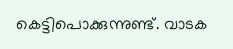കെട്ടിപൊക്കുന്നുണ്ട്‌. വാടക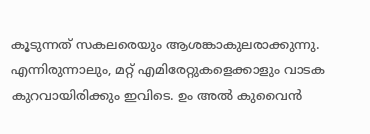കൂടുന്നത്‌ സകലരെയും ആശങ്കാകുലരാക്കുന്നു. എന്നിരുന്നാലും, മറ്റ്‌ എമിരേറ്റുകളെക്കാളും വാടക കുറവായിരിക്കും ഇവിടെ. ഉം അല്‍ കുവൈന്‍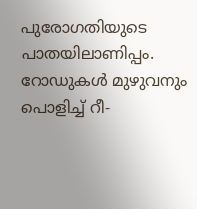പുരോഗതിയുടെ പാതയിലാണിപ്പം. റോഡുകള്‍ മുഴുവനും പൊളിച്ച്‌ റീ-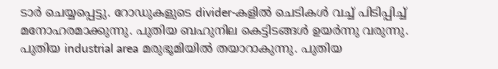ടാര്‍ ചെയ്യപ്പെട്ടു. റോഡുകളുടെ divider-കളില്‍ ചെടികള്‍ വച്ച്‌ പിടിപ്പിച്ച്‌ മനോഹരമാക്കുന്നു. പുതിയ ബഹുനില കെട്ടിടങ്ങള്‍ ഉയര്‍ന്നു വരുന്നു. പുതിയ industrial area മരുഭൂമിയില്‍ തയാറാകുന്നു. പുതിയ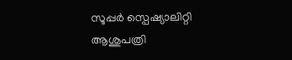സൂപ്പര്‍ സ്പെഷ്യാലിറ്റി ആശുപത്രി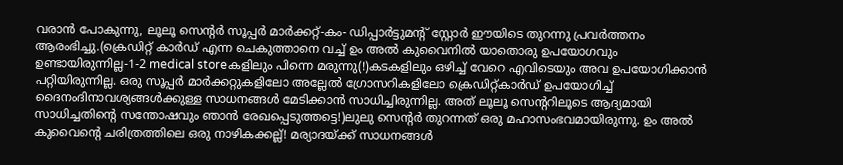വരാന്‍ പോകുന്നു, ലൂലൂ സെന്റര്‍ സൂപ്പര്‍ മാര്‍ക്കറ്റ്‌-കം- ഡിപ്പാര്‍ട്ടുമന്റ്‌ സ്റ്റോര്‍ ഈയിടെ തുറന്നു പ്രവര്‍ത്തനം ആരംഭിച്ചു.(ക്രെഡിറ്റ്‌ കാര്‍ഡ്‌ എന്ന ചെകുത്താനെ വച്ച്‌ ഉം അല്‍ കുവൈനില്‍ യാതൊരു ഉപയോഗവും ഉണ്ടായിരുന്നില്ല-1-2 medical storeകളിലും പിന്നെ മരുന്നു(!)കടകളിലും ഒഴിച്ച്‌ വേറെ എവിടെയും അവ ഉപയോഗിക്കാന്‍ പറ്റിയിരുന്നില്ല. ഒരു സൂപ്പര്‍ മാര്‍ക്കറ്റുകളിലോ അല്ലേല്‍ ഗ്രോസറികളിലോ ക്രെഡിറ്റ്കാര്‍ഡ്‌ ഉപയോഗിച്ച്‌ ദൈനംദിനാവശ്യങ്ങള്‍ക്കുള്ള സാധനങ്ങള്‍ മേടിക്കാന്‍ സാധിച്ചിരുന്നില്ല. അത്‌ ലൂലൂ സെന്ററിലൂടെ ആദ്യമായി സാധിച്ചതിന്റെ സന്തോഷവും ഞാന്‍ രേഖപ്പെടുത്തട്ടെ!)ലുലു സെന്റര്‍ തുറന്നത്‌ ഒരു മഹാസംഭവമായിരുന്നു. ഉം അല്‍ കുവൈന്റെ ചരിത്രത്തിലെ ഒരു നാഴികക്കല്ല്! മര്യാദയ്ക്ക്‌ സാധനങ്ങള്‍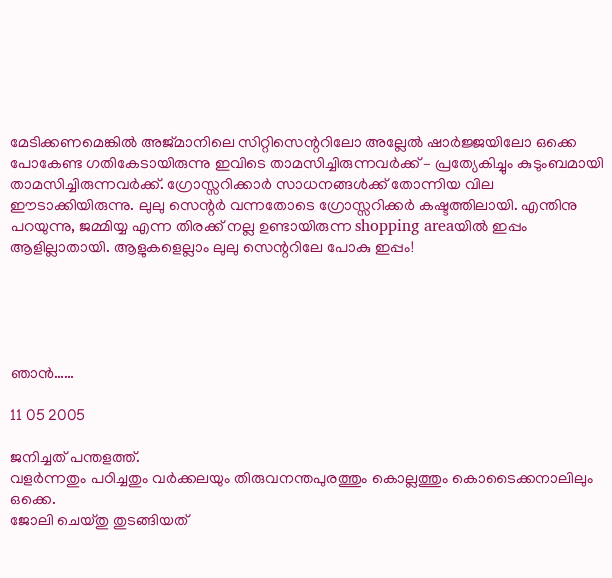മേടിക്കണമെങ്കില്‍ അജ്മാനിലെ സിറ്റിസെന്ററിലോ അല്ലേല്‍ ഷാര്‍ജ്ജയിലോ ഒക്കെ പോകേണ്ട ഗതികേടായിരുന്നു ഇവിടെ താമസിച്ചിരുന്നവര്‍ക്ക്‌ – പ്രത്യേകിച്ചും കുടുംബമായി താമസിച്ചിരുന്നവര്‍ക്ക്‌. ഗ്രോസ്സറിക്കാര്‍ സാധനങ്ങള്‍ക്ക്‌ തോന്നിയ വില ഈടാക്കിയിരുന്നു. ലുലു സെന്റര്‍ വന്നതോടെ ഗ്രോസ്സറിക്കര്‍ കഷ്ടത്തിലായി. എന്തിനു പറയുന്നു, ജമ്മിയ്യ എന്ന തിരക്ക്‌ നല്ല ഉണ്ടായിരുന്ന shopping areaയില്‍ ഇപ്പം ആളില്ലാതായി. ആളുകളെല്ലാം ലുലു സെന്ററിലേ പോകു ഇപ്പം!





ഞാന്‍……

11 05 2005

ജനിച്ചത്‌ പന്തളത്ത്‌.
വളര്‍ന്നതും പഠിച്ചതും വര്‍ക്കലയും തിരുവനന്തപുരത്തും കൊല്ലത്തും കൊടൈക്കനാലിലും ഒക്കെ.
ജോലി ചെയ്തു തുടങ്ങിയത്‌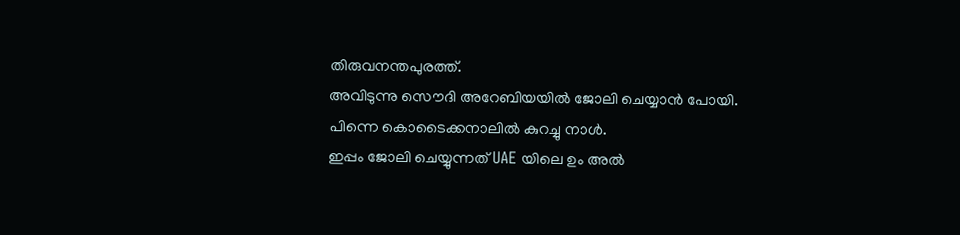തിരുവനന്തപുരത്ത്‌.
അവിടുന്നു സൌദി അറേബിയയില്‍ ജോലി ചെയ്യാന്‍ പോയി.
പിന്നെ കൊടൈക്കനാലില്‍ കുറച്ചു നാള്‍.
ഇപ്പം ജോലി ചെയ്യുന്നത്‌ UAE യിലെ ഉം അല്‍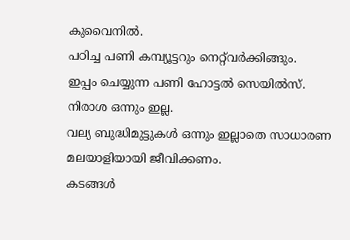കുവൈനില്‍.
പഠിച്ച പണി കമ്പ്യൂട്ടറും നെറ്റ്‌വര്‍ക്കിങ്ങും.
ഇപ്പം ചെയ്യുന്ന പണി ഹോട്ടല്‍ സെയില്‍സ്‌.
നിരാശ ഒന്നും ഇല്ല.
വല്യ ബുദ്ധിമുട്ടുകള്‍ ഒന്നും ഇല്ലാതെ സാധാരണ മലയാളിയായി ജീവിക്കണം.
കടങ്ങള്‍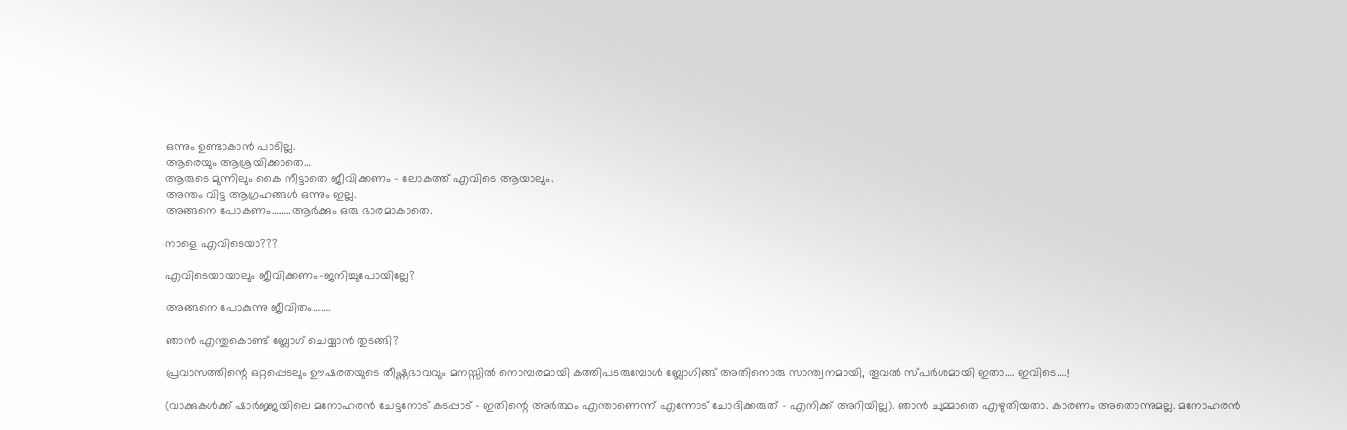ഒന്നും ഉണ്ടാകാന്‍ പാടില്ല.
ആരെയും ആശ്രയിക്കാതെ…
ആരുടെ മുന്നിലും കൈ നീട്ടാതെ ജീവിക്കണം – ലോകത്ത്‌ എവിടെ ആയാലും.
അന്തം വിട്ട ആഗ്രഹങ്ങള്‍ ഒന്നും ഇല്ല.
അങ്ങനെ പോകണം……..ആര്‍ക്കും ഒരു ഭാരമാകാതെ.

നാളെ എവിടെയാ???

എവിടെയായാലും ജീവിക്കണം-ജനിച്ചുപോയില്ലേ?

അങ്ങനെ പോകുന്നു ജീവിതം…….

ഞാന്‍ എന്തുകൊണ്ട്‌ ബ്ലോഗ്‌ ചെയ്യാന്‍ തുടങ്ങി?

പ്രവാസത്തിന്റെ ഒറ്റപ്പെടലും ഊഷരതയുടെ തീഷ്ണഭാവവും മനസ്സില്‍ നൊമ്പരമായി കത്തിപടരുമ്പോള്‍ ബ്ലോഗിങ്ങ്‌ അതിനൊരു സാന്ത്വനമായി, തൂവല്‍ സ്പര്‍ശമായി ഇതാ…. ഇവിടെ….!

(വാക്കുകള്‍ക്ക്‌ ഷാര്‍ജ്ജയിലെ മനോഹരന്‍ ചേട്ടനോട്‌ കടപ്പാട്‌ – ഇതിന്റെ അര്‍ത്ഥം എന്താണെന്ന് എന്നോട്‌ ചോദിക്കരുത്‌ – എനിക്ക്‌ അറിയില്ല). ഞാന്‍ ചുമ്മാതെ എഴുതിയതാ. കാരണം അതൊന്നുമല്ല. മനോഹരന്‍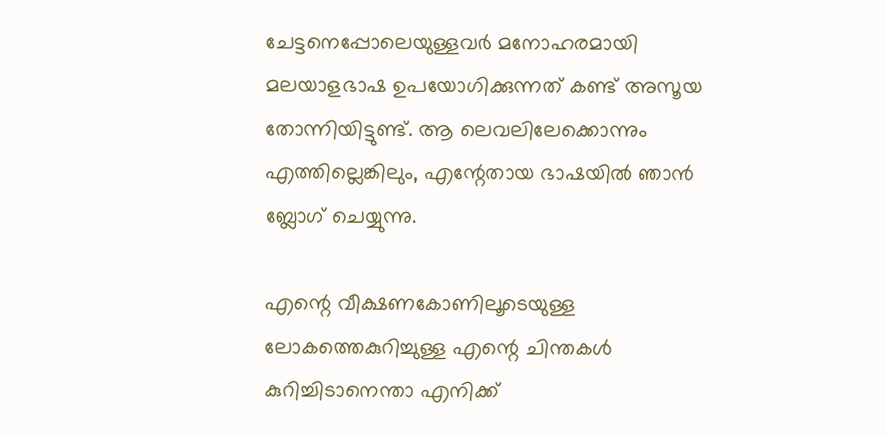ചേട്ടനെപ്പോലെയുള്ളവര്‍ മനോഹരമായി മലയാളഭാഷ ഉപയോഗിക്കുന്നത്‌ കണ്ട്‌ അസൂയ തോന്നിയിട്ടുണ്ട്‌. ആ ലെവലിലേക്കൊന്നും എത്തില്ലെങ്കിലും, എന്റേതായ ഭാഷയില്‍ ഞാന്‍ ബ്ലോഗ്‌ ചെയ്യുന്നു.

എന്റെ വീക്ഷണകോണിലൂടെയുള്ള ലോകത്തെകുറിച്ചുള്ള എന്റെ ചിന്തകള്‍ കുറിച്ചിടാനെന്താ എനിക്ക്‌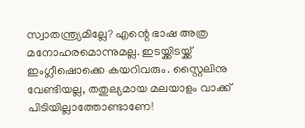സ്വാതന്ത്ര്യമില്ലേ? എന്റെ ഭാഷ അത്ര മനോഹരമൊന്നുമല്ല. ഇടയ്ക്കിടയ്ക്ക്‌ ഇംഗ്ലീഷൊക്കെ കയറിവരും. സ്റ്റൈലിനു വേണ്ടിയല്ല, തതുല്യമായ മലയാളം വാക്ക്‌ പിടിയില്ലാത്തോണ്ടാണേ!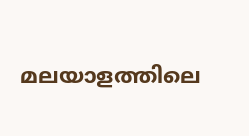മലയാളത്തിലെ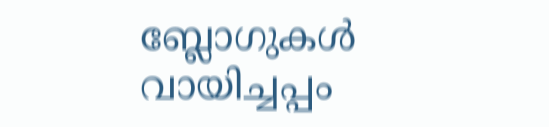ബ്ലോഗുകള്‍ വായിച്ചപ്പം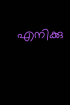എനിക്കു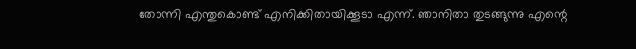തോന്നി എന്തുകൊണ്ട്‌ എനിക്കിതായിക്കൂടാ എന്ന്. ഞാനിതാ തുടങ്ങുന്നു എന്റെ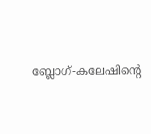ബ്ലോഗ്‌-കലേഷിന്റെ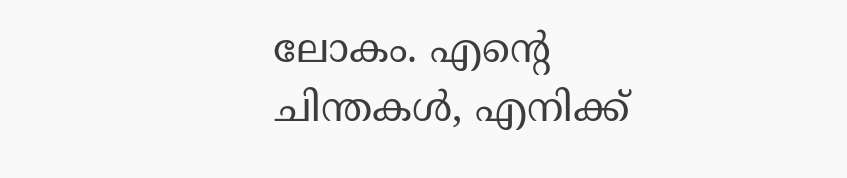ലോകം. എന്റെ ചിന്തകള്‍, എനിക്ക്‌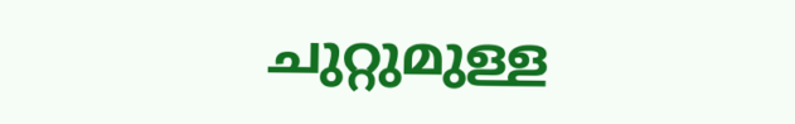ചുറ്റുമുള്ള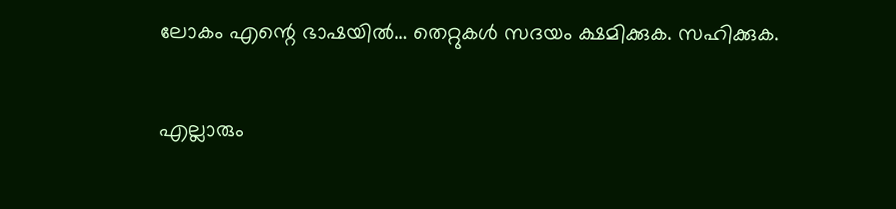ലോകം എന്റെ ഭാഷയില്‍… തെറ്റുകള്‍ സദയം ക്ഷമിക്കുക. സഹിക്കുക.

എല്ലാരും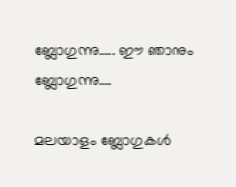ബ്ലോഗുന്നു….. ഈ ഞാനും ബ്ലോഗുന്നു….

മലയാളം ബ്ലോഗുകള്‍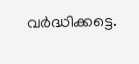വര്‍ദ്ധിക്കട്ടെ.